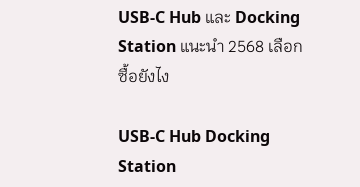USB-C Hub และ Docking Station แนะนำ 2568 เลือกซื้อยังไง

USB-C Hub Docking Station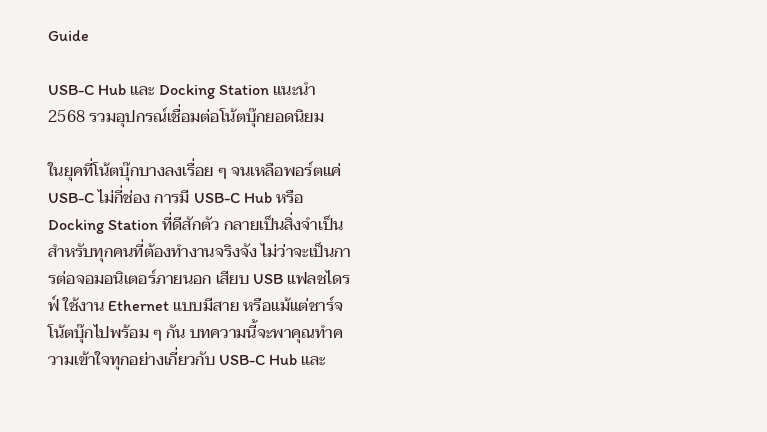Guide

USB-C Hub และ Docking Station แนะนำ 2568 รวมอุปกรณ์เชื่อมต่อโน้ตบุ๊กยอดนิยม

ในยุคที่โน้ตบุ๊กบางลงเรื่อย ๆ จนเหลือพอร์ตแค่ USB-C ไม่กี่ช่อง การมี USB-C Hub หรือ Docking Station ที่ดีสักตัว กลายเป็นสิ่งจำเป็นสำหรับทุกคนที่ต้องทำงานจริงจัง ไม่ว่าจะเป็นการต่อจอมอนิเตอร์ภายนอก เสียบ USB แฟลชไดรฟ์ ใช้งาน Ethernet แบบมีสาย หรือแม้แต่ชาร์จโน้ตบุ๊กไปพร้อม ๆ กัน บทความนี้จะพาคุณทำความเข้าใจทุกอย่างเกี่ยวกับ USB-C Hub และ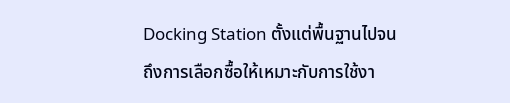Docking Station ตั้งแต่พื้นฐานไปจนถึงการเลือกซื้อให้เหมาะกับการใช้งา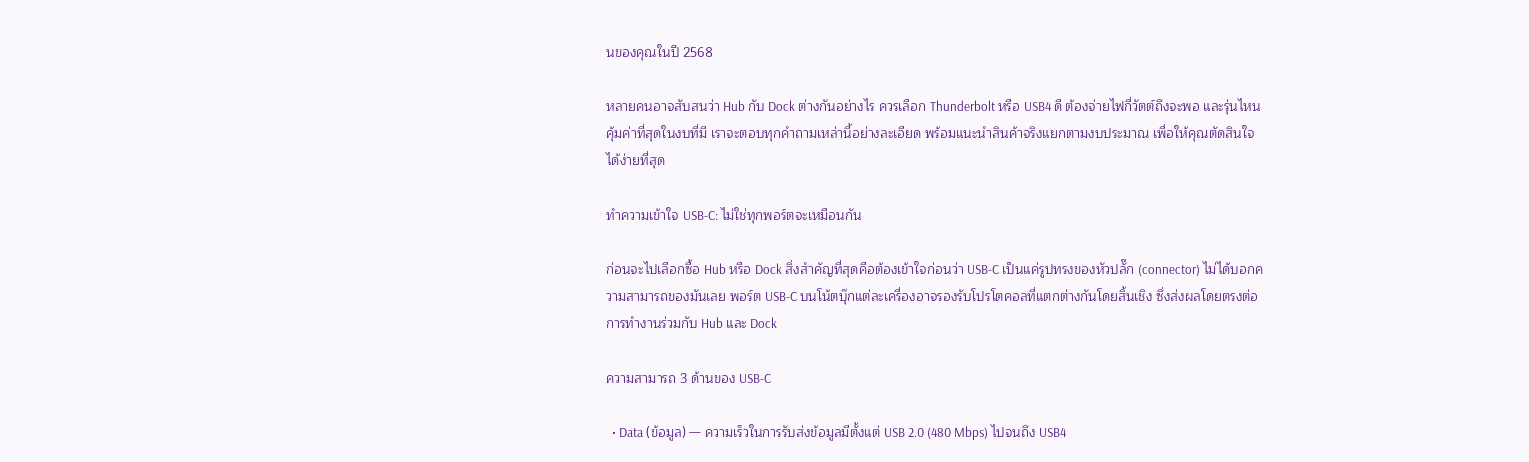นของคุณในปี 2568

หลายคนอาจสับสนว่า Hub กับ Dock ต่างกันอย่างไร ควรเลือก Thunderbolt หรือ USB4 ดี ต้องจ่ายไฟกี่วัตต์ถึงจะพอ และรุ่นไหนคุ้มค่าที่สุดในงบที่มี เราจะตอบทุกคำถามเหล่านี้อย่างละเอียด พร้อมแนะนำสินค้าจริงแยกตามงบประมาณ เพื่อให้คุณตัดสินใจได้ง่ายที่สุด

ทำความเข้าใจ USB-C: ไม่ใช่ทุกพอร์ตจะเหมือนกัน

ก่อนจะไปเลือกซื้อ Hub หรือ Dock สิ่งสำคัญที่สุดคือต้องเข้าใจก่อนว่า USB-C เป็นแค่รูปทรงของหัวปลั๊ก (connector) ไม่ได้บอกความสามารถของมันเลย พอร์ต USB-C บนโน้ตบุ๊กแต่ละเครื่องอาจรองรับโปรโตคอลที่แตกต่างกันโดยสิ้นเชิง ซึ่งส่งผลโดยตรงต่อการทำงานร่วมกับ Hub และ Dock

ความสามารถ 3 ด้านของ USB-C

  • Data (ข้อมูล) — ความเร็วในการรับส่งข้อมูลมีตั้งแต่ USB 2.0 (480 Mbps) ไปจนถึง USB4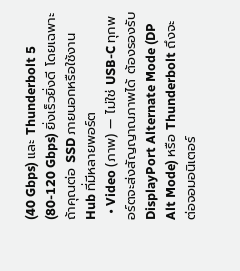(40 Gbps) และ Thunderbolt 5 (80-120 Gbps) ยิ่งเร็วยิ่งดี โดยเฉพาะถ้าคุณต่อ SSD ภายนอกหรือใช้งาน Hub ที่มีหลายพอร์ต
  • Video (ภาพ) — ไม่ใช่ USB-C ทุกพอร์ตจะส่งสัญญาณภาพได้ ต้องรองรับ DisplayPort Alternate Mode (DP Alt Mode) หรือ Thunderbolt ถึงจะต่อจอมอนิเตอร์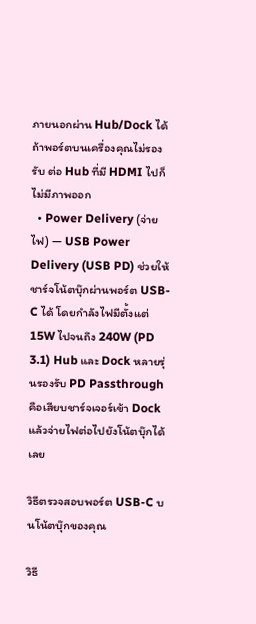ภายนอกผ่าน Hub/Dock ได้ ถ้าพอร์ตบนเครื่องคุณไม่รองรับ ต่อ Hub ที่มี HDMI ไปก็ไม่มีภาพออก
  • Power Delivery (จ่ายไฟ) — USB Power Delivery (USB PD) ช่วยให้ชาร์จโน้ตบุ๊กผ่านพอร์ต USB-C ได้ โดยกำลังไฟมีตั้งแต่ 15W ไปจนถึง 240W (PD 3.1) Hub และ Dock หลายรุ่นรองรับ PD Passthrough คือเสียบชาร์จเจอร์เข้า Dock แล้วจ่ายไฟต่อไปยังโน้ตบุ๊กได้เลย

วิธีตรวจสอบพอร์ต USB-C บนโน้ตบุ๊กของคุณ

วิธี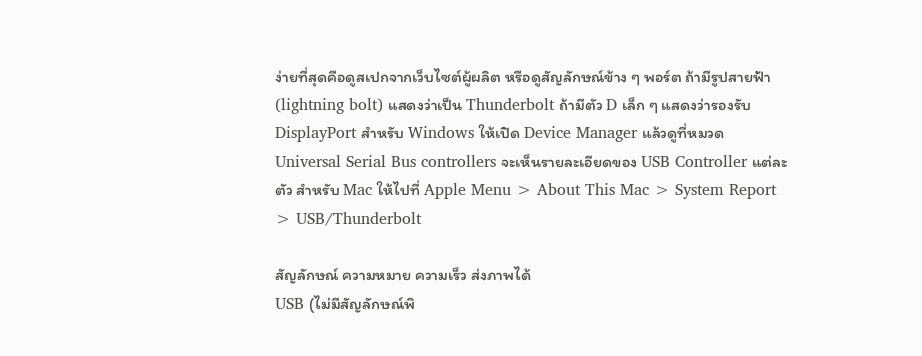ง่ายที่สุดคือดูสเปกจากเว็บไซต์ผู้ผลิต หรือดูสัญลักษณ์ข้าง ๆ พอร์ต ถ้ามีรูปสายฟ้า (lightning bolt) แสดงว่าเป็น Thunderbolt ถ้ามีตัว D เล็ก ๆ แสดงว่ารองรับ DisplayPort สำหรับ Windows ให้เปิด Device Manager แล้วดูที่หมวด Universal Serial Bus controllers จะเห็นรายละเอียดของ USB Controller แต่ละตัว สำหรับ Mac ให้ไปที่ Apple Menu > About This Mac > System Report > USB/Thunderbolt

สัญลักษณ์ ความหมาย ความเร็ว ส่งภาพได้
USB (ไม่มีสัญลักษณ์พิ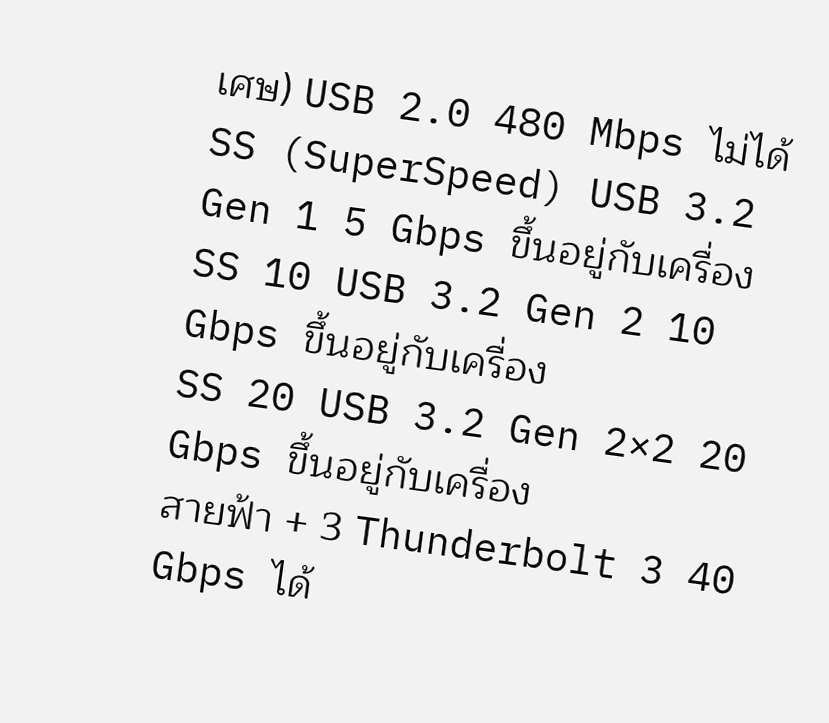เศษ) USB 2.0 480 Mbps ไม่ได้
SS (SuperSpeed) USB 3.2 Gen 1 5 Gbps ขึ้นอยู่กับเครื่อง
SS 10 USB 3.2 Gen 2 10 Gbps ขึ้นอยู่กับเครื่อง
SS 20 USB 3.2 Gen 2×2 20 Gbps ขึ้นอยู่กับเครื่อง
สายฟ้า + 3 Thunderbolt 3 40 Gbps ได้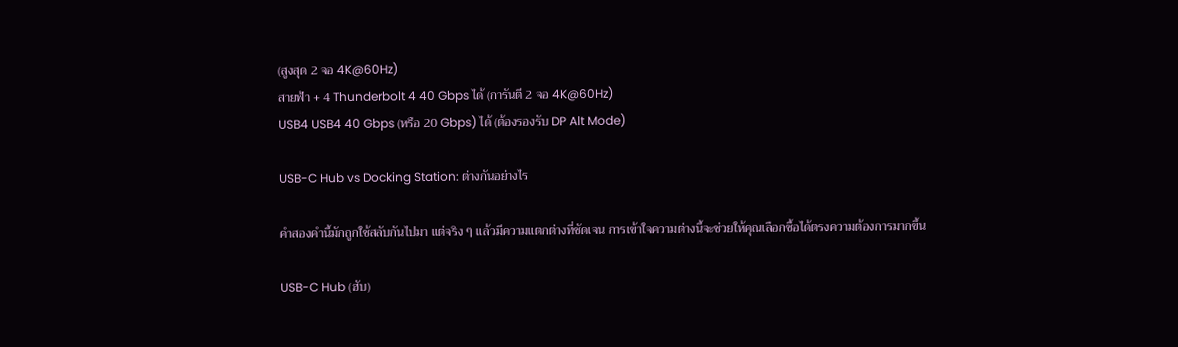(สูงสุด 2 จอ 4K@60Hz)
สายฟ้า + 4 Thunderbolt 4 40 Gbps ได้ (การันตี 2 จอ 4K@60Hz)
USB4 USB4 40 Gbps (หรือ 20 Gbps) ได้ (ต้องรองรับ DP Alt Mode)

USB-C Hub vs Docking Station: ต่างกันอย่างไร

คำสองคำนี้มักถูกใช้สลับกันไปมา แต่จริง ๆ แล้วมีความแตกต่างที่ชัดเจน การเข้าใจความต่างนี้จะช่วยให้คุณเลือกซื้อได้ตรงความต้องการมากขึ้น

USB-C Hub (ฮับ)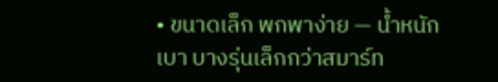• ขนาดเล็ก พกพาง่าย — น้ำหนักเบา บางรุ่นเล็กกว่าสมาร์ท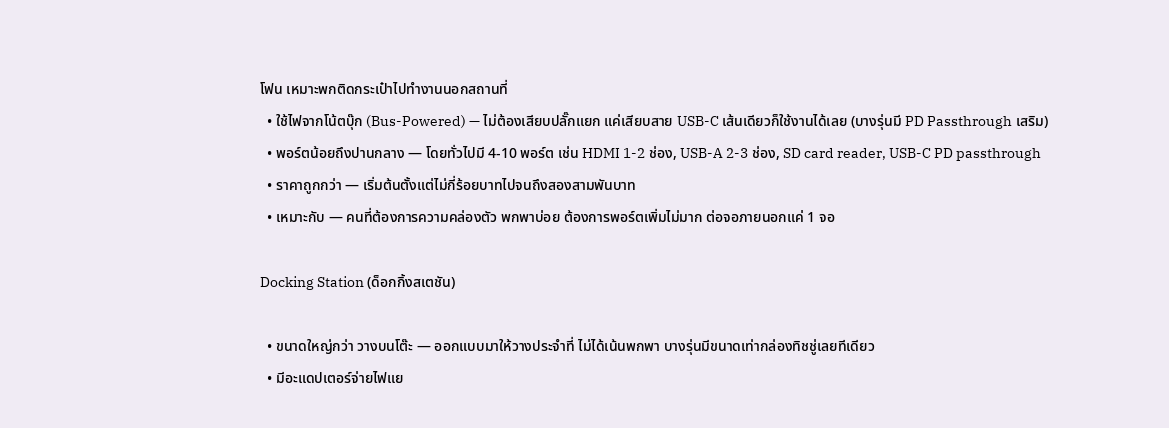โฟน เหมาะพกติดกระเป๋าไปทำงานนอกสถานที่
  • ใช้ไฟจากโน้ตบุ๊ก (Bus-Powered) — ไม่ต้องเสียบปลั๊กแยก แค่เสียบสาย USB-C เส้นเดียวก็ใช้งานได้เลย (บางรุ่นมี PD Passthrough เสริม)
  • พอร์ตน้อยถึงปานกลาง — โดยทั่วไปมี 4-10 พอร์ต เช่น HDMI 1-2 ช่อง, USB-A 2-3 ช่อง, SD card reader, USB-C PD passthrough
  • ราคาถูกกว่า — เริ่มต้นตั้งแต่ไม่กี่ร้อยบาทไปจนถึงสองสามพันบาท
  • เหมาะกับ — คนที่ต้องการความคล่องตัว พกพาบ่อย ต้องการพอร์ตเพิ่มไม่มาก ต่อจอภายนอกแค่ 1 จอ

Docking Station (ด็อกกิ้งสเตชัน)

  • ขนาดใหญ่กว่า วางบนโต๊ะ — ออกแบบมาให้วางประจำที่ ไม่ได้เน้นพกพา บางรุ่นมีขนาดเท่ากล่องทิชชู่เลยทีเดียว
  • มีอะแดปเตอร์จ่ายไฟแย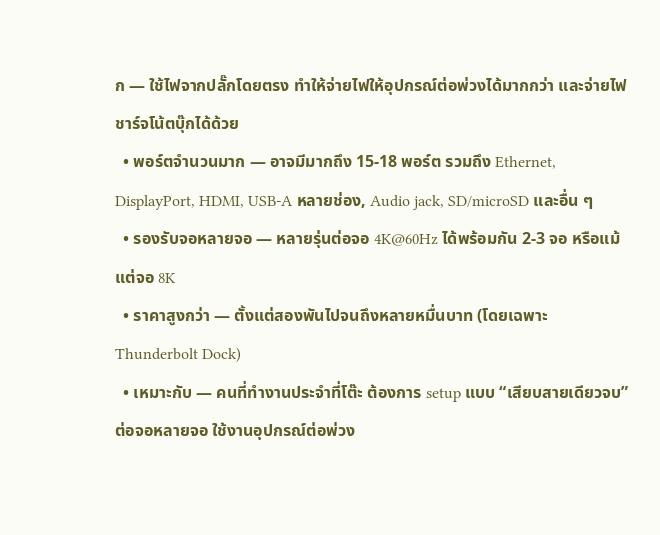ก — ใช้ไฟจากปลั๊กโดยตรง ทำให้จ่ายไฟให้อุปกรณ์ต่อพ่วงได้มากกว่า และจ่ายไฟชาร์จโน้ตบุ๊กได้ด้วย
  • พอร์ตจำนวนมาก — อาจมีมากถึง 15-18 พอร์ต รวมถึง Ethernet, DisplayPort, HDMI, USB-A หลายช่อง, Audio jack, SD/microSD และอื่น ๆ
  • รองรับจอหลายจอ — หลายรุ่นต่อจอ 4K@60Hz ได้พร้อมกัน 2-3 จอ หรือแม้แต่จอ 8K
  • ราคาสูงกว่า — ตั้งแต่สองพันไปจนถึงหลายหมื่นบาท (โดยเฉพาะ Thunderbolt Dock)
  • เหมาะกับ — คนที่ทำงานประจำที่โต๊ะ ต้องการ setup แบบ “เสียบสายเดียวจบ” ต่อจอหลายจอ ใช้งานอุปกรณ์ต่อพ่วง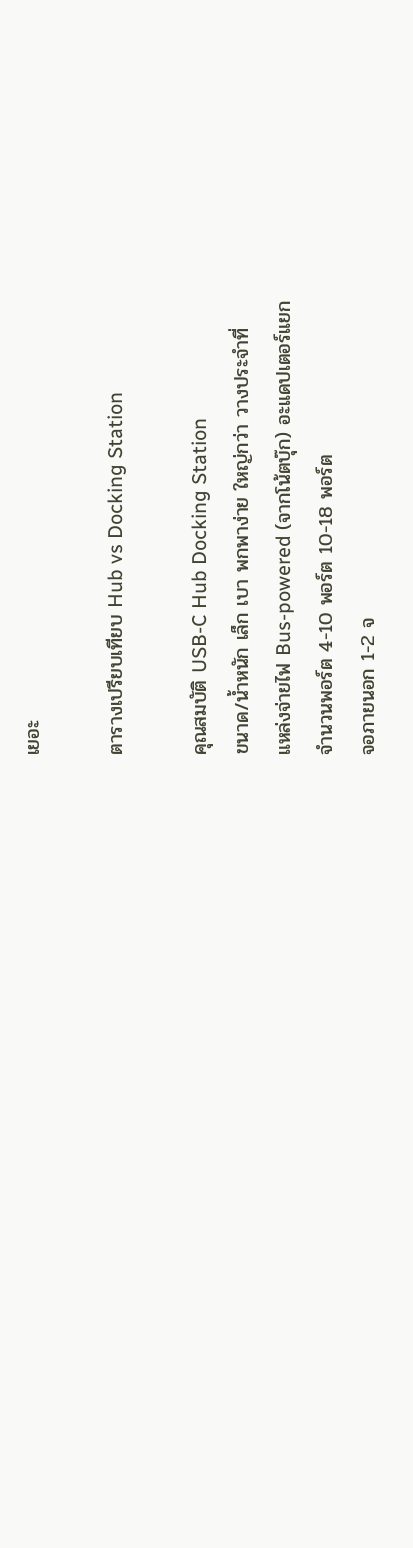เยอะ

ตารางเปรียบเทียบ Hub vs Docking Station

คุณสมบัติ USB-C Hub Docking Station
ขนาด/น้ำหนัก เล็ก เบา พกพาง่าย ใหญ่กว่า วางประจำที่
แหล่งจ่ายไฟ Bus-powered (จากโน้ตบุ๊ก) อะแดปเตอร์แยก
จำนวนพอร์ต 4-10 พอร์ต 10-18 พอร์ต
จอภายนอก 1-2 จ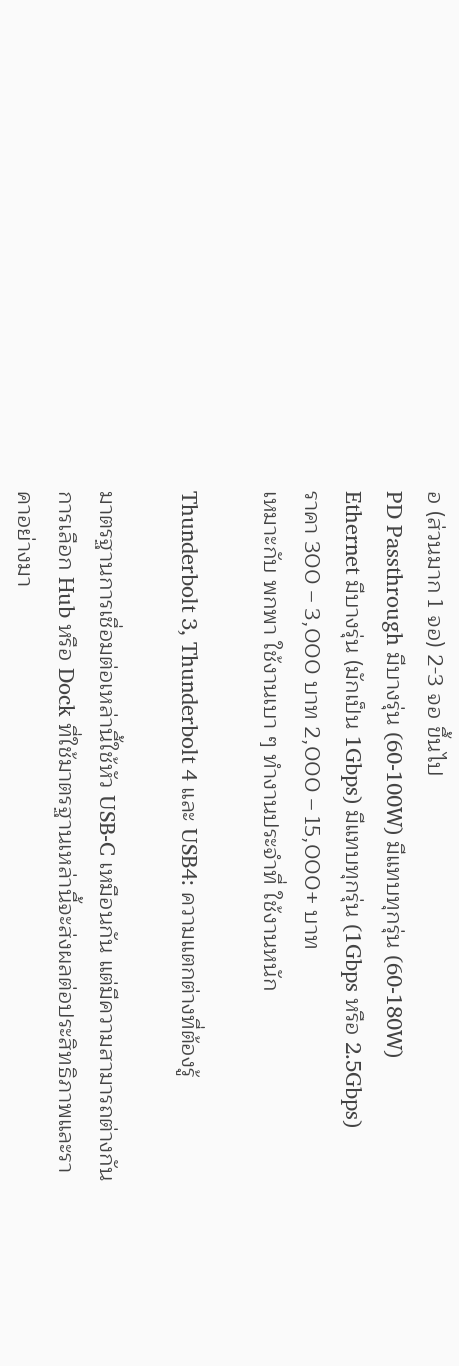อ (ส่วนมาก 1 จอ) 2-3 จอ ขึ้นไป
PD Passthrough มีบางรุ่น (60-100W) มีแทบทุกรุ่น (60-180W)
Ethernet มีบางรุ่น (มักเป็น 1Gbps) มีแทบทุกรุ่น (1Gbps หรือ 2.5Gbps)
ราคา 300 – 3,000 บาท 2,000 – 15,000+ บาท
เหมาะกับ พกพา ใช้งานเบา ๆ ทำงานประจำที่ ใช้งานหนัก

Thunderbolt 3, Thunderbolt 4 และ USB4: ความแตกต่างที่ต้องรู้

มาตรฐานการเชื่อมต่อเหล่านี้ใช้หัว USB-C เหมือนกัน แต่มีความสามารถต่างกัน การเลือก Hub หรือ Dock ที่ใช้มาตรฐานเหล่านี้จะส่งผลต่อประสิทธิภาพและราคาอย่างมา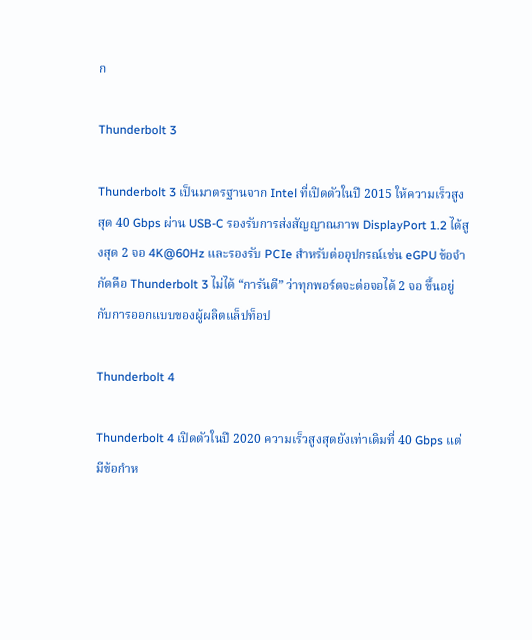ก

Thunderbolt 3

Thunderbolt 3 เป็นมาตรฐานจาก Intel ที่เปิดตัวในปี 2015 ให้ความเร็วสูงสุด 40 Gbps ผ่าน USB-C รองรับการส่งสัญญาณภาพ DisplayPort 1.2 ได้สูงสุด 2 จอ 4K@60Hz และรองรับ PCIe สำหรับต่ออุปกรณ์เช่น eGPU ข้อจำกัดคือ Thunderbolt 3 ไม่ได้ “การันตี” ว่าทุกพอร์ตจะต่อจอได้ 2 จอ ขึ้นอยู่กับการออกแบบของผู้ผลิตแล็ปท็อป

Thunderbolt 4

Thunderbolt 4 เปิดตัวในปี 2020 ความเร็วสูงสุดยังเท่าเดิมที่ 40 Gbps แต่มีข้อกำห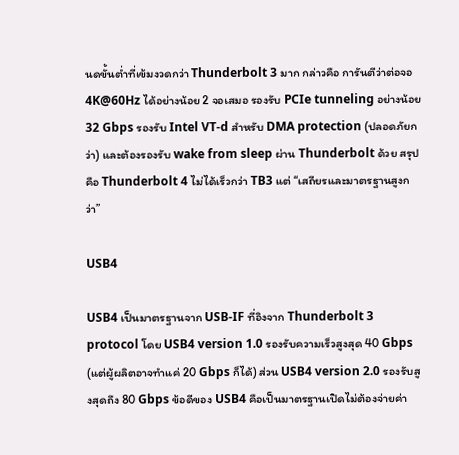นดขั้นต่ำที่เข้มงวดกว่า Thunderbolt 3 มาก กล่าวคือ การันตีว่าต่อจอ 4K@60Hz ได้อย่างน้อย 2 จอเสมอ รองรับ PCIe tunneling อย่างน้อย 32 Gbps รองรับ Intel VT-d สำหรับ DMA protection (ปลอดภัยกว่า) และต้องรองรับ wake from sleep ผ่าน Thunderbolt ด้วย สรุปคือ Thunderbolt 4 ไม่ได้เร็วกว่า TB3 แต่ “เสถียรและมาตรฐานสูงกว่า”

USB4

USB4 เป็นมาตรฐานจาก USB-IF ที่อิงจาก Thunderbolt 3 protocol โดย USB4 version 1.0 รองรับความเร็วสูงสุด 40 Gbps (แต่ผู้ผลิตอาจทำแค่ 20 Gbps ก็ได้) ส่วน USB4 version 2.0 รองรับสูงสุดถึง 80 Gbps ข้อดีของ USB4 คือเป็นมาตรฐานเปิดไม่ต้องจ่ายค่า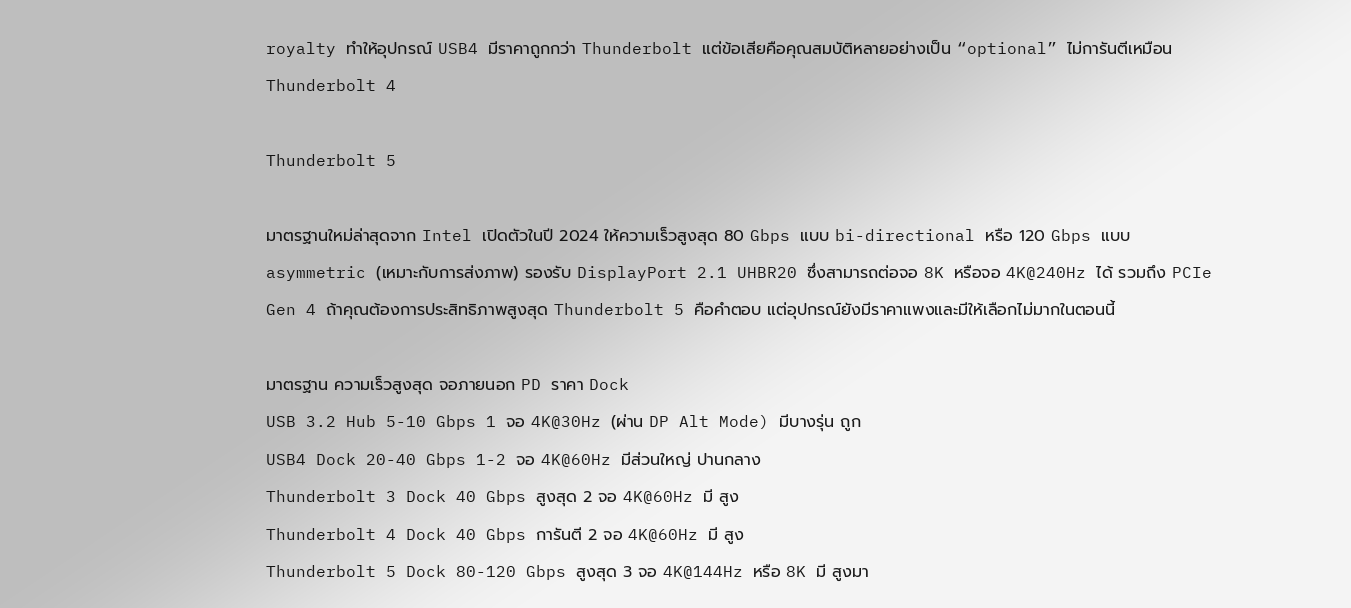royalty ทำให้อุปกรณ์ USB4 มีราคาถูกกว่า Thunderbolt แต่ข้อเสียคือคุณสมบัติหลายอย่างเป็น “optional” ไม่การันตีเหมือน Thunderbolt 4

Thunderbolt 5

มาตรฐานใหม่ล่าสุดจาก Intel เปิดตัวในปี 2024 ให้ความเร็วสูงสุด 80 Gbps แบบ bi-directional หรือ 120 Gbps แบบ asymmetric (เหมาะกับการส่งภาพ) รองรับ DisplayPort 2.1 UHBR20 ซึ่งสามารถต่อจอ 8K หรือจอ 4K@240Hz ได้ รวมถึง PCIe Gen 4 ถ้าคุณต้องการประสิทธิภาพสูงสุด Thunderbolt 5 คือคำตอบ แต่อุปกรณ์ยังมีราคาแพงและมีให้เลือกไม่มากในตอนนี้

มาตรฐาน ความเร็วสูงสุด จอภายนอก PD ราคา Dock
USB 3.2 Hub 5-10 Gbps 1 จอ 4K@30Hz (ผ่าน DP Alt Mode) มีบางรุ่น ถูก
USB4 Dock 20-40 Gbps 1-2 จอ 4K@60Hz มีส่วนใหญ่ ปานกลาง
Thunderbolt 3 Dock 40 Gbps สูงสุด 2 จอ 4K@60Hz มี สูง
Thunderbolt 4 Dock 40 Gbps การันตี 2 จอ 4K@60Hz มี สูง
Thunderbolt 5 Dock 80-120 Gbps สูงสุด 3 จอ 4K@144Hz หรือ 8K มี สูงมา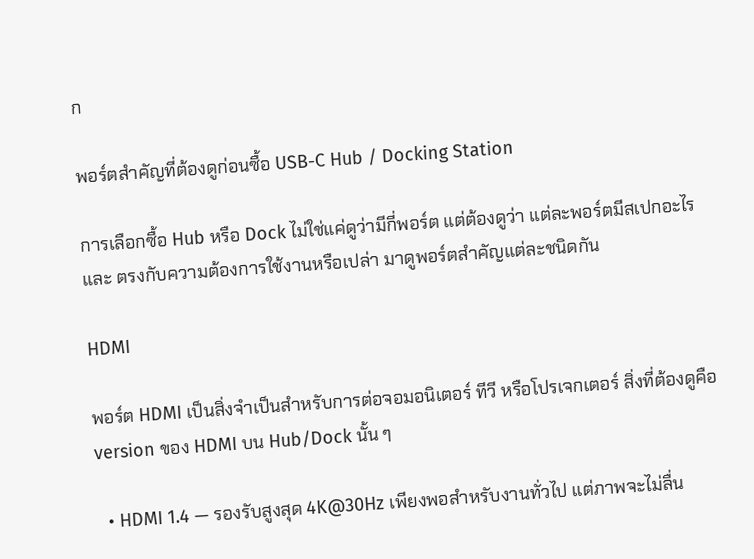ก

พอร์ตสำคัญที่ต้องดูก่อนซื้อ USB-C Hub / Docking Station

การเลือกซื้อ Hub หรือ Dock ไม่ใช่แค่ดูว่ามีกี่พอร์ต แต่ต้องดูว่า แต่ละพอร์ตมีสเปกอะไร และ ตรงกับความต้องการใช้งานหรือเปล่า มาดูพอร์ตสำคัญแต่ละชนิดกัน

HDMI

พอร์ต HDMI เป็นสิ่งจำเป็นสำหรับการต่อจอมอนิเตอร์ ทีวี หรือโปรเจกเตอร์ สิ่งที่ต้องดูคือ version ของ HDMI บน Hub/Dock นั้น ๆ

  • HDMI 1.4 — รองรับสูงสุด 4K@30Hz เพียงพอสำหรับงานทั่วไป แต่ภาพจะไม่ลื่น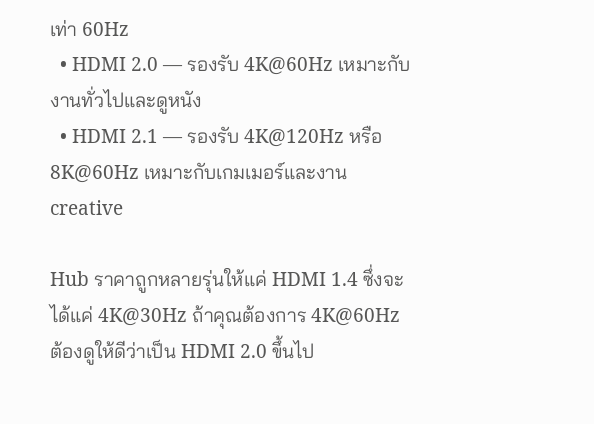เท่า 60Hz
  • HDMI 2.0 — รองรับ 4K@60Hz เหมาะกับงานทั่วไปและดูหนัง
  • HDMI 2.1 — รองรับ 4K@120Hz หรือ 8K@60Hz เหมาะกับเกมเมอร์และงาน creative

Hub ราคาถูกหลายรุ่นให้แค่ HDMI 1.4 ซึ่งจะได้แค่ 4K@30Hz ถ้าคุณต้องการ 4K@60Hz ต้องดูให้ดีว่าเป็น HDMI 2.0 ขึ้นไป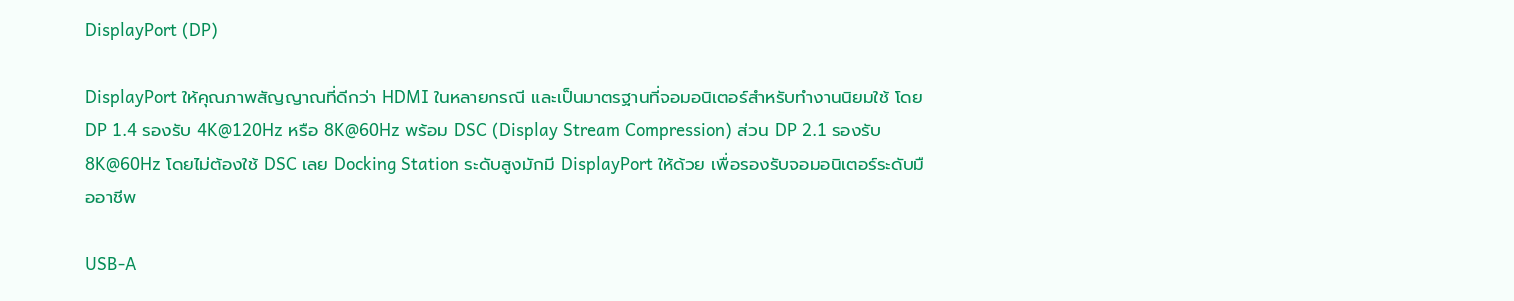DisplayPort (DP)

DisplayPort ให้คุณภาพสัญญาณที่ดีกว่า HDMI ในหลายกรณี และเป็นมาตรฐานที่จอมอนิเตอร์สำหรับทำงานนิยมใช้ โดย DP 1.4 รองรับ 4K@120Hz หรือ 8K@60Hz พร้อม DSC (Display Stream Compression) ส่วน DP 2.1 รองรับ 8K@60Hz โดยไม่ต้องใช้ DSC เลย Docking Station ระดับสูงมักมี DisplayPort ให้ด้วย เพื่อรองรับจอมอนิเตอร์ระดับมืออาชีพ

USB-A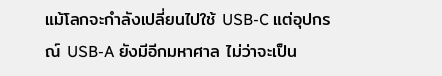แม้โลกจะกำลังเปลี่ยนไปใช้ USB-C แต่อุปกรณ์ USB-A ยังมีอีกมหาศาล ไม่ว่าจะเป็น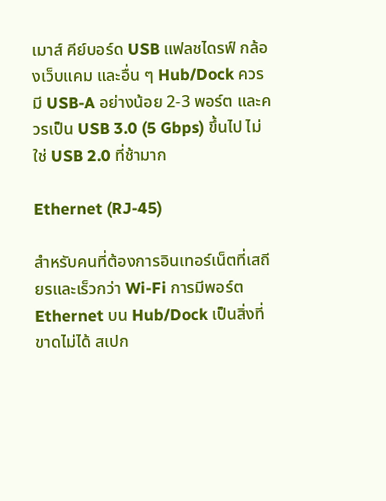เมาส์ คีย์บอร์ด USB แฟลชไดรฟ์ กล้องเว็บแคม และอื่น ๆ Hub/Dock ควรมี USB-A อย่างน้อย 2-3 พอร์ต และควรเป็น USB 3.0 (5 Gbps) ขึ้นไป ไม่ใช่ USB 2.0 ที่ช้ามาก

Ethernet (RJ-45)

สำหรับคนที่ต้องการอินเทอร์เน็ตที่เสถียรและเร็วกว่า Wi-Fi การมีพอร์ต Ethernet บน Hub/Dock เป็นสิ่งที่ขาดไม่ได้ สเปก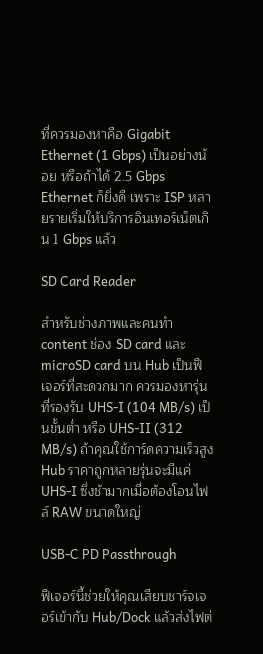ที่ควรมองหาคือ Gigabit Ethernet (1 Gbps) เป็นอย่างน้อย หรือถ้าได้ 2.5 Gbps Ethernet ก็ยิ่งดี เพราะ ISP หลายรายเริ่มให้บริการอินเทอร์เน็ตเกิน 1 Gbps แล้ว

SD Card Reader

สำหรับช่างภาพและคนทำ content ช่อง SD card และ microSD card บน Hub เป็นฟีเจอร์ที่สะดวกมาก ควรมองหารุ่นที่รองรับ UHS-I (104 MB/s) เป็นขั้นต่ำ หรือ UHS-II (312 MB/s) ถ้าคุณใช้การ์ดความเร็วสูง Hub ราคาถูกหลายรุ่นจะมีแค่ UHS-I ซึ่งช้ามากเมื่อต้องโอนไฟล์ RAW ขนาดใหญ่

USB-C PD Passthrough

ฟีเจอร์นี้ช่วยให้คุณเสียบชาร์จเจอร์เข้ากับ Hub/Dock แล้วส่งไฟต่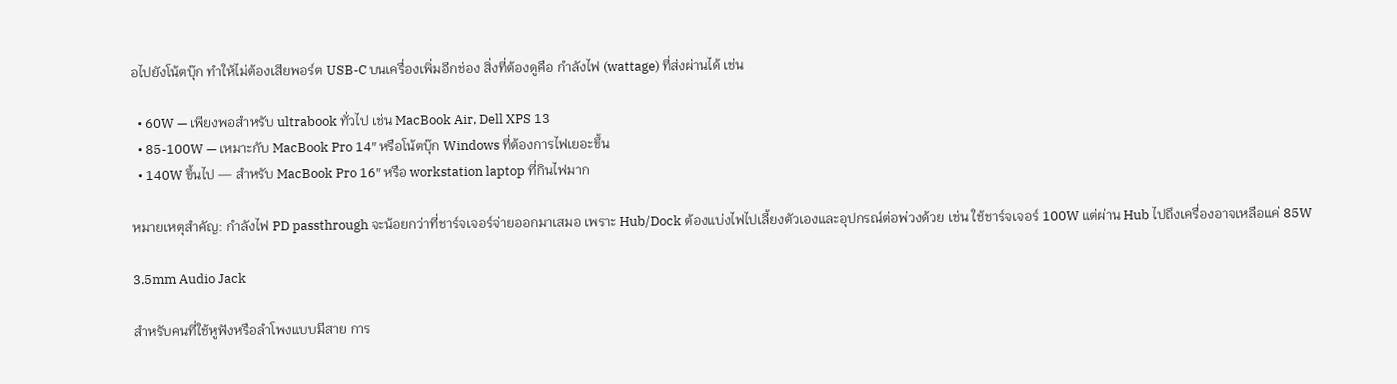อไปยังโน้ตบุ๊ก ทำให้ไม่ต้องเสียพอร์ต USB-C บนเครื่องเพิ่มอีกช่อง สิ่งที่ต้องดูคือ กำลังไฟ (wattage) ที่ส่งผ่านได้ เช่น

  • 60W — เพียงพอสำหรับ ultrabook ทั่วไป เช่น MacBook Air, Dell XPS 13
  • 85-100W — เหมาะกับ MacBook Pro 14″ หรือโน้ตบุ๊ก Windows ที่ต้องการไฟเยอะขึ้น
  • 140W ขึ้นไป — สำหรับ MacBook Pro 16″ หรือ workstation laptop ที่กินไฟมาก

หมายเหตุสำคัญ: กำลังไฟ PD passthrough จะน้อยกว่าที่ชาร์จเจอร์จ่ายออกมาเสมอ เพราะ Hub/Dock ต้องแบ่งไฟไปเลี้ยงตัวเองและอุปกรณ์ต่อพ่วงด้วย เช่น ใช้ชาร์จเจอร์ 100W แต่ผ่าน Hub ไปถึงเครื่องอาจเหลือแค่ 85W

3.5mm Audio Jack

สำหรับคนที่ใช้หูฟังหรือลำโพงแบบมีสาย การ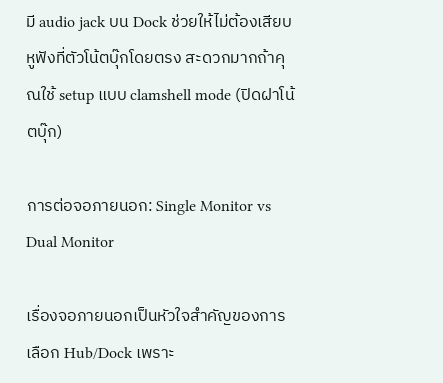มี audio jack บน Dock ช่วยให้ไม่ต้องเสียบหูฟังที่ตัวโน้ตบุ๊กโดยตรง สะดวกมากถ้าคุณใช้ setup แบบ clamshell mode (ปิดฝาโน้ตบุ๊ก)

การต่อจอภายนอก: Single Monitor vs Dual Monitor

เรื่องจอภายนอกเป็นหัวใจสำคัญของการเลือก Hub/Dock เพราะ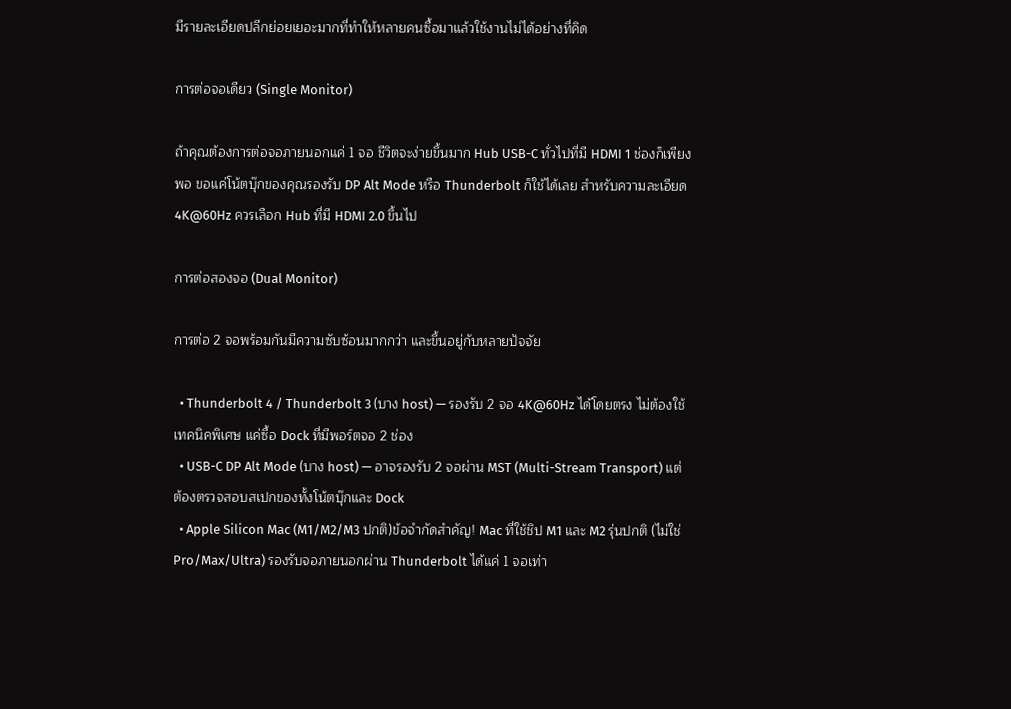มีรายละเอียดปลีกย่อยเยอะมากที่ทำให้หลายคนซื้อมาแล้วใช้งานไม่ได้อย่างที่คิด

การต่อจอเดียว (Single Monitor)

ถ้าคุณต้องการต่อจอภายนอกแค่ 1 จอ ชีวิตจะง่ายขึ้นมาก Hub USB-C ทั่วไปที่มี HDMI 1 ช่องก็เพียงพอ ขอแค่โน้ตบุ๊กของคุณรองรับ DP Alt Mode หรือ Thunderbolt ก็ใช้ได้เลย สำหรับความละเอียด 4K@60Hz ควรเลือก Hub ที่มี HDMI 2.0 ขึ้นไป

การต่อสองจอ (Dual Monitor)

การต่อ 2 จอพร้อมกันมีความซับซ้อนมากกว่า และขึ้นอยู่กับหลายปัจจัย

  • Thunderbolt 4 / Thunderbolt 3 (บาง host) — รองรับ 2 จอ 4K@60Hz ได้โดยตรง ไม่ต้องใช้เทคนิคพิเศษ แค่ซื้อ Dock ที่มีพอร์ตจอ 2 ช่อง
  • USB-C DP Alt Mode (บาง host) — อาจรองรับ 2 จอผ่าน MST (Multi-Stream Transport) แต่ต้องตรวจสอบสเปกของทั้งโน้ตบุ๊กและ Dock
  • Apple Silicon Mac (M1/M2/M3 ปกติ)ข้อจำกัดสำคัญ! Mac ที่ใช้ชิป M1 และ M2 รุ่นปกติ (ไม่ใช่ Pro/Max/Ultra) รองรับจอภายนอกผ่าน Thunderbolt ได้แค่ 1 จอเท่า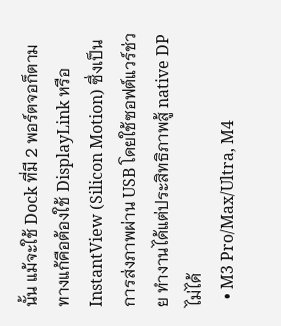นั้น แม้จะใช้ Dock ที่มี 2 พอร์ตจอก็ตาม ทางแก้คือต้องใช้ DisplayLink หรือ InstantView (Silicon Motion) ซึ่งเป็นการส่งภาพผ่าน USB โดยใช้ซอฟต์แวร์ช่วย ทำงานได้แต่ประสิทธิภาพสู้ native DP ไม่ได้
  • M3 Pro/Max/Ultra, M4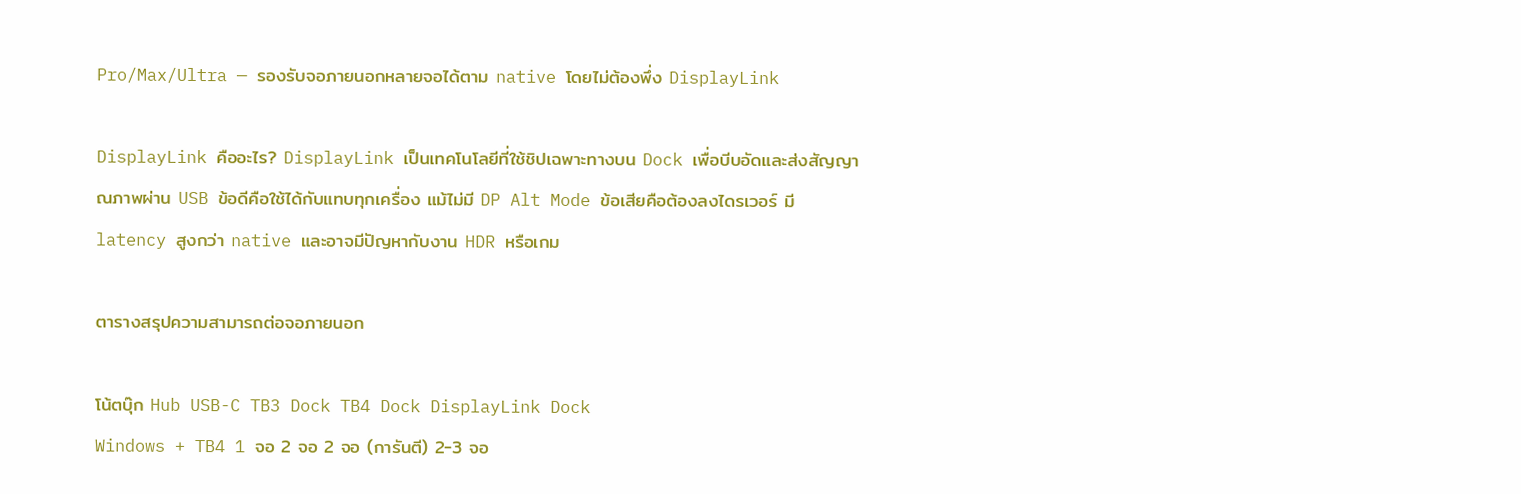Pro/Max/Ultra — รองรับจอภายนอกหลายจอได้ตาม native โดยไม่ต้องพึ่ง DisplayLink

DisplayLink คืออะไร? DisplayLink เป็นเทคโนโลยีที่ใช้ชิปเฉพาะทางบน Dock เพื่อบีบอัดและส่งสัญญาณภาพผ่าน USB ข้อดีคือใช้ได้กับแทบทุกเครื่อง แม้ไม่มี DP Alt Mode ข้อเสียคือต้องลงไดรเวอร์ มี latency สูงกว่า native และอาจมีปัญหากับงาน HDR หรือเกม

ตารางสรุปความสามารถต่อจอภายนอก

โน้ตบุ๊ก Hub USB-C TB3 Dock TB4 Dock DisplayLink Dock
Windows + TB4 1 จอ 2 จอ 2 จอ (การันตี) 2-3 จอ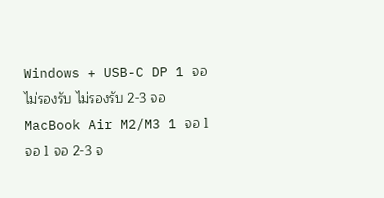Windows + USB-C DP 1 จอ ไม่รองรับ ไม่รองรับ 2-3 จอ
MacBook Air M2/M3 1 จอ 1 จอ 1 จอ 2-3 จ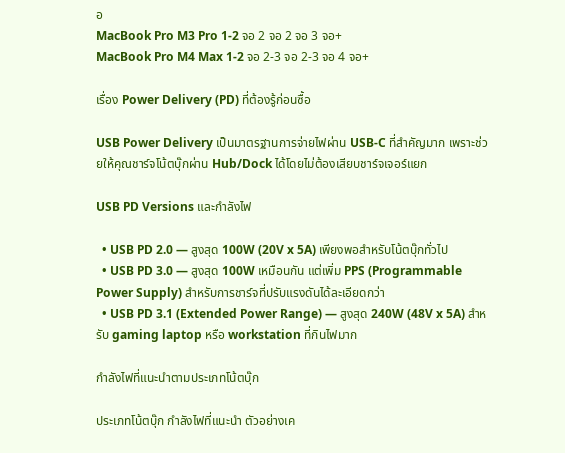อ
MacBook Pro M3 Pro 1-2 จอ 2 จอ 2 จอ 3 จอ+
MacBook Pro M4 Max 1-2 จอ 2-3 จอ 2-3 จอ 4 จอ+

เรื่อง Power Delivery (PD) ที่ต้องรู้ก่อนซื้อ

USB Power Delivery เป็นมาตรฐานการจ่ายไฟผ่าน USB-C ที่สำคัญมาก เพราะช่วยให้คุณชาร์จโน้ตบุ๊กผ่าน Hub/Dock ได้โดยไม่ต้องเสียบชาร์จเจอร์แยก

USB PD Versions และกำลังไฟ

  • USB PD 2.0 — สูงสุด 100W (20V x 5A) เพียงพอสำหรับโน้ตบุ๊กทั่วไป
  • USB PD 3.0 — สูงสุด 100W เหมือนกัน แต่เพิ่ม PPS (Programmable Power Supply) สำหรับการชาร์จที่ปรับแรงดันได้ละเอียดกว่า
  • USB PD 3.1 (Extended Power Range) — สูงสุด 240W (48V x 5A) สำหรับ gaming laptop หรือ workstation ที่กินไฟมาก

กำลังไฟที่แนะนำตามประเภทโน้ตบุ๊ก

ประเภทโน้ตบุ๊ก กำลังไฟที่แนะนำ ตัวอย่างเค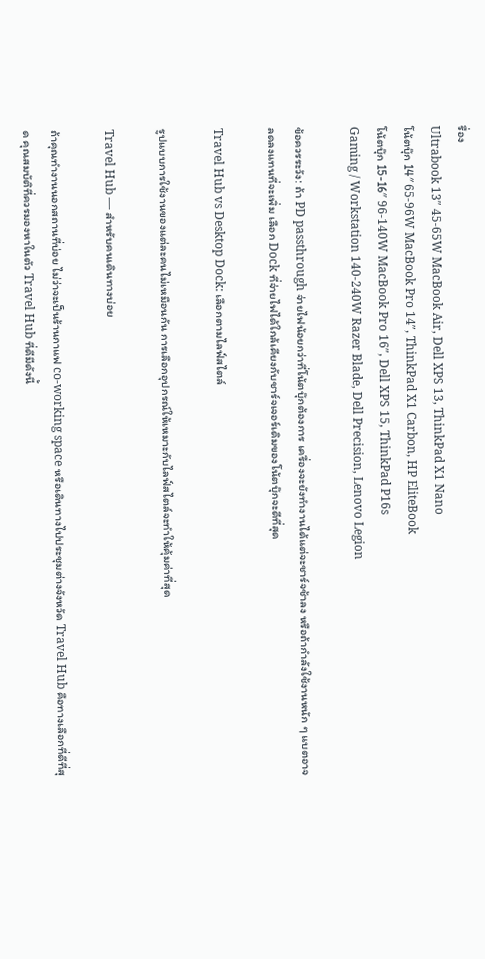รื่อง
Ultrabook 13″ 45-65W MacBook Air, Dell XPS 13, ThinkPad X1 Nano
โน้ตบุ๊ก 14″ 65-96W MacBook Pro 14″, ThinkPad X1 Carbon, HP EliteBook
โน้ตบุ๊ก 15-16″ 96-140W MacBook Pro 16″, Dell XPS 15, ThinkPad P16s
Gaming / Workstation 140-240W Razer Blade, Dell Precision, Lenovo Legion

ข้อควรระวัง: ถ้า PD passthrough จ่ายไฟน้อยกว่าที่โน้ตบุ๊กต้องการ เครื่องจะยังทำงานได้แต่จะชาร์จช้าลง หรือถ้ากำลังใช้งานหนัก ๆ แบตอาจลดลงแทนที่จะเพิ่ม เลือก Dock ที่จ่ายไฟได้ใกล้เคียงกับชาร์จเจอร์เดิมของโน้ตบุ๊กจะดีที่สุด

Travel Hub vs Desktop Dock: เลือกตามไลฟ์สไตล์

รูปแบบการใช้งานของแต่ละคนไม่เหมือนกัน การเลือกอุปกรณ์ให้เหมาะกับไลฟ์สไตล์จะทำให้คุ้มค่าที่สุด

Travel Hub — สำหรับคนเดินทางบ่อย

ถ้าคุณทำงานนอกสถานที่บ่อย ไม่ว่าจะเป็นร้านกาแฟ co-working space หรือเดินทางไปประชุมต่างจังหวัด Travel Hub คือทางเลือกที่ดีที่สุด คุณสมบัติที่ควรมองหาในตัว Travel Hub ที่ดีมีดังนี้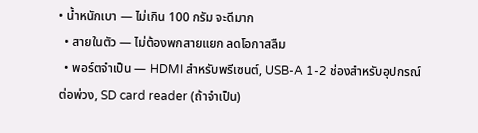• น้ำหนักเบา — ไม่เกิน 100 กรัม จะดีมาก
  • สายในตัว — ไม่ต้องพกสายแยก ลดโอกาสลืม
  • พอร์ตจำเป็น — HDMI สำหรับพรีเซนต์, USB-A 1-2 ช่องสำหรับอุปกรณ์ต่อพ่วง, SD card reader (ถ้าจำเป็น)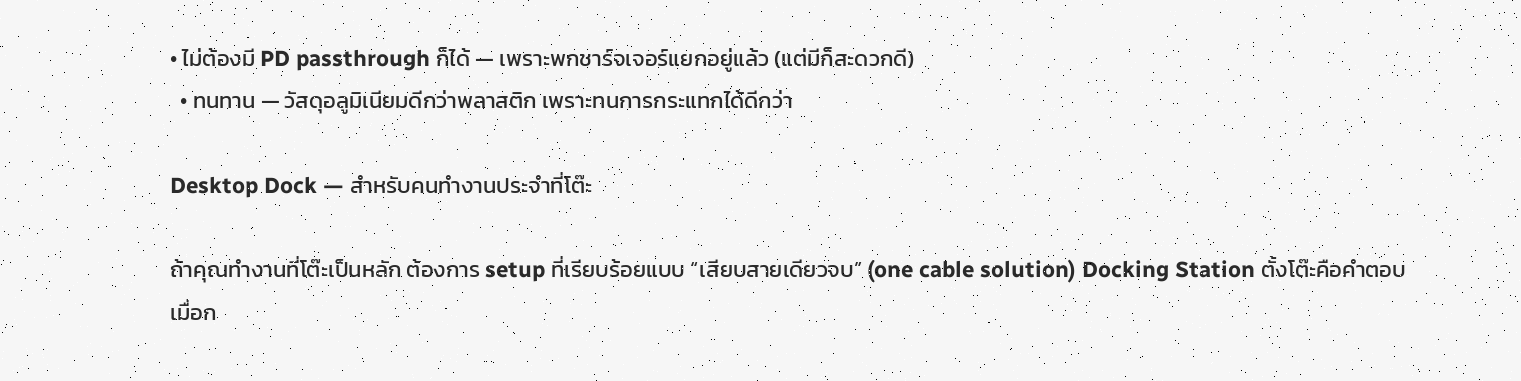• ไม่ต้องมี PD passthrough ก็ได้ — เพราะพกชาร์จเจอร์แยกอยู่แล้ว (แต่มีก็สะดวกดี)
  • ทนทาน — วัสดุอลูมิเนียมดีกว่าพลาสติก เพราะทนการกระแทกได้ดีกว่า

Desktop Dock — สำหรับคนทำงานประจำที่โต๊ะ

ถ้าคุณทำงานที่โต๊ะเป็นหลัก ต้องการ setup ที่เรียบร้อยแบบ “เสียบสายเดียวจบ” (one cable solution) Docking Station ตั้งโต๊ะคือคำตอบ เมื่อก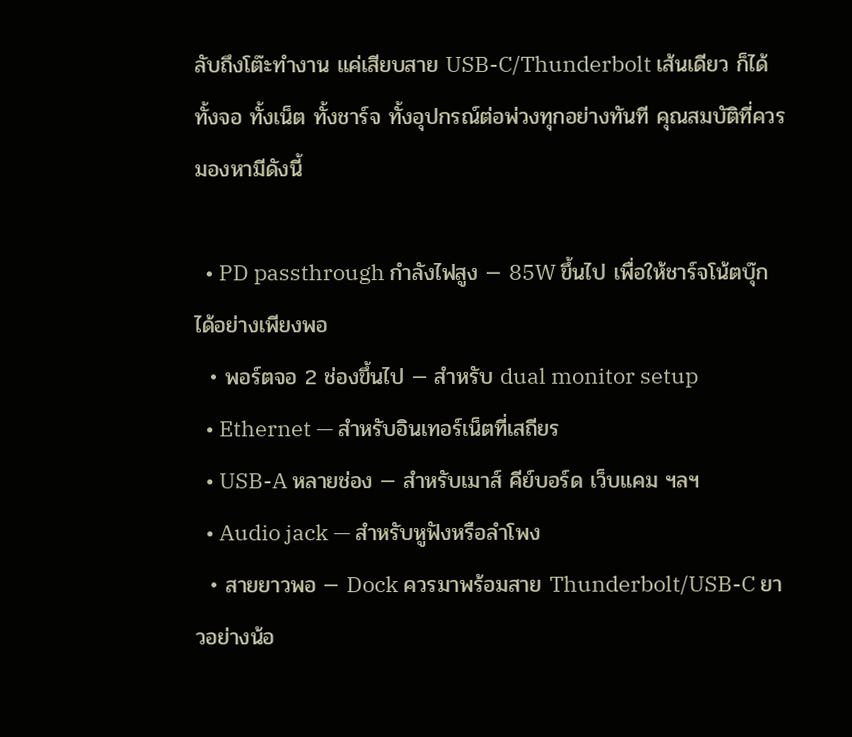ลับถึงโต๊ะทำงาน แค่เสียบสาย USB-C/Thunderbolt เส้นเดียว ก็ได้ทั้งจอ ทั้งเน็ต ทั้งชาร์จ ทั้งอุปกรณ์ต่อพ่วงทุกอย่างทันที คุณสมบัติที่ควรมองหามีดังนี้

  • PD passthrough กำลังไฟสูง — 85W ขึ้นไป เพื่อให้ชาร์จโน้ตบุ๊กได้อย่างเพียงพอ
  • พอร์ตจอ 2 ช่องขึ้นไป — สำหรับ dual monitor setup
  • Ethernet — สำหรับอินเทอร์เน็ตที่เสถียร
  • USB-A หลายช่อง — สำหรับเมาส์ คีย์บอร์ด เว็บแคม ฯลฯ
  • Audio jack — สำหรับหูฟังหรือลำโพง
  • สายยาวพอ — Dock ควรมาพร้อมสาย Thunderbolt/USB-C ยาวอย่างน้อ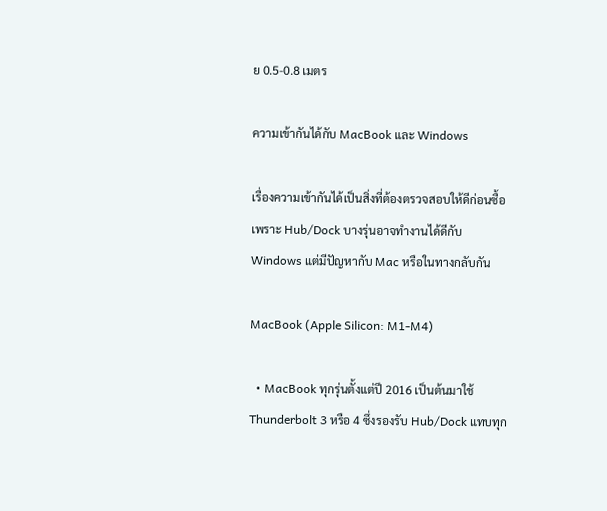ย 0.5-0.8 เมตร

ความเข้ากันได้กับ MacBook และ Windows

เรื่องความเข้ากันได้เป็นสิ่งที่ต้องตรวจสอบให้ดีก่อนซื้อ เพราะ Hub/Dock บางรุ่นอาจทำงานได้ดีกับ Windows แต่มีปัญหากับ Mac หรือในทางกลับกัน

MacBook (Apple Silicon: M1-M4)

  • MacBook ทุกรุ่นตั้งแต่ปี 2016 เป็นต้นมาใช้ Thunderbolt 3 หรือ 4 ซึ่งรองรับ Hub/Dock แทบทุก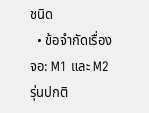ชนิด
  • ข้อจำกัดเรื่องจอ: M1 และ M2 รุ่นปกติ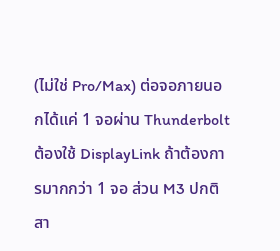(ไม่ใช่ Pro/Max) ต่อจอภายนอกได้แค่ 1 จอผ่าน Thunderbolt ต้องใช้ DisplayLink ถ้าต้องการมากกว่า 1 จอ ส่วน M3 ปกติสา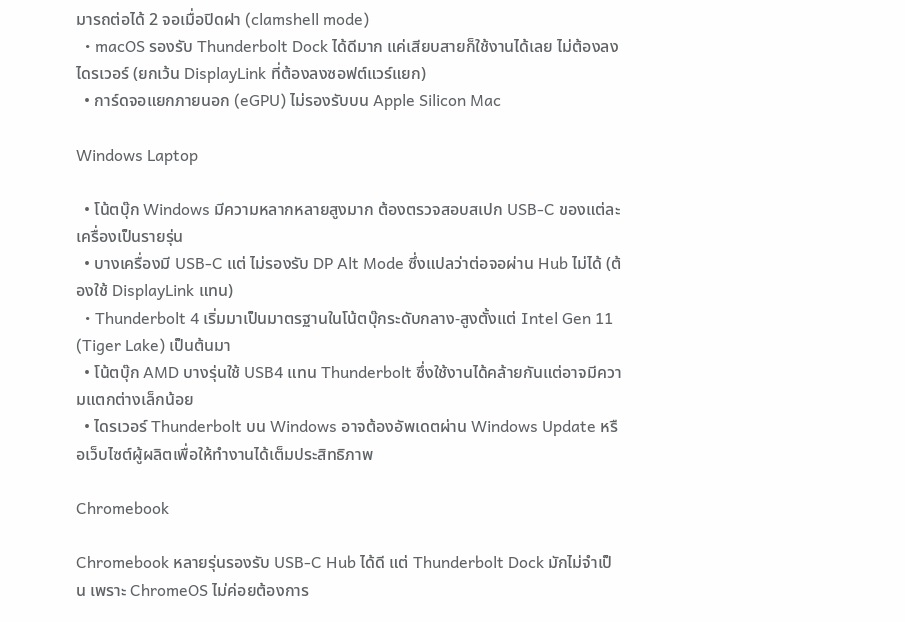มารถต่อได้ 2 จอเมื่อปิดฝา (clamshell mode)
  • macOS รองรับ Thunderbolt Dock ได้ดีมาก แค่เสียบสายก็ใช้งานได้เลย ไม่ต้องลงไดรเวอร์ (ยกเว้น DisplayLink ที่ต้องลงซอฟต์แวร์แยก)
  • การ์ดจอแยกภายนอก (eGPU) ไม่รองรับบน Apple Silicon Mac

Windows Laptop

  • โน้ตบุ๊ก Windows มีความหลากหลายสูงมาก ต้องตรวจสอบสเปก USB-C ของแต่ละเครื่องเป็นรายรุ่น
  • บางเครื่องมี USB-C แต่ ไม่รองรับ DP Alt Mode ซึ่งแปลว่าต่อจอผ่าน Hub ไม่ได้ (ต้องใช้ DisplayLink แทน)
  • Thunderbolt 4 เริ่มมาเป็นมาตรฐานในโน้ตบุ๊กระดับกลาง-สูงตั้งแต่ Intel Gen 11 (Tiger Lake) เป็นต้นมา
  • โน้ตบุ๊ก AMD บางรุ่นใช้ USB4 แทน Thunderbolt ซึ่งใช้งานได้คล้ายกันแต่อาจมีความแตกต่างเล็กน้อย
  • ไดรเวอร์ Thunderbolt บน Windows อาจต้องอัพเดตผ่าน Windows Update หรือเว็บไซต์ผู้ผลิตเพื่อให้ทำงานได้เต็มประสิทธิภาพ

Chromebook

Chromebook หลายรุ่นรองรับ USB-C Hub ได้ดี แต่ Thunderbolt Dock มักไม่จำเป็น เพราะ ChromeOS ไม่ค่อยต้องการ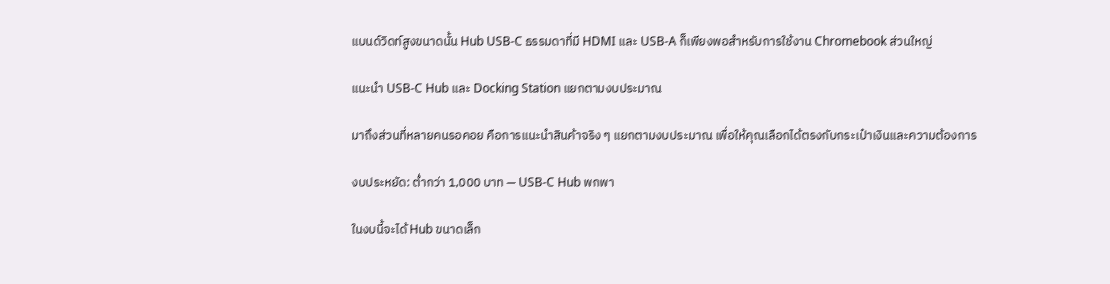แบนด์วิดท์สูงขนาดนั้น Hub USB-C ธรรมดาที่มี HDMI และ USB-A ก็เพียงพอสำหรับการใช้งาน Chromebook ส่วนใหญ่

แนะนำ USB-C Hub และ Docking Station แยกตามงบประมาณ

มาถึงส่วนที่หลายคนรอคอย คือการแนะนำสินค้าจริง ๆ แยกตามงบประมาณ เพื่อให้คุณเลือกได้ตรงกับกระเป๋าเงินและความต้องการ

งบประหยัด: ต่ำกว่า 1,000 บาท — USB-C Hub พกพา

ในงบนี้จะได้ Hub ขนาดเล็ก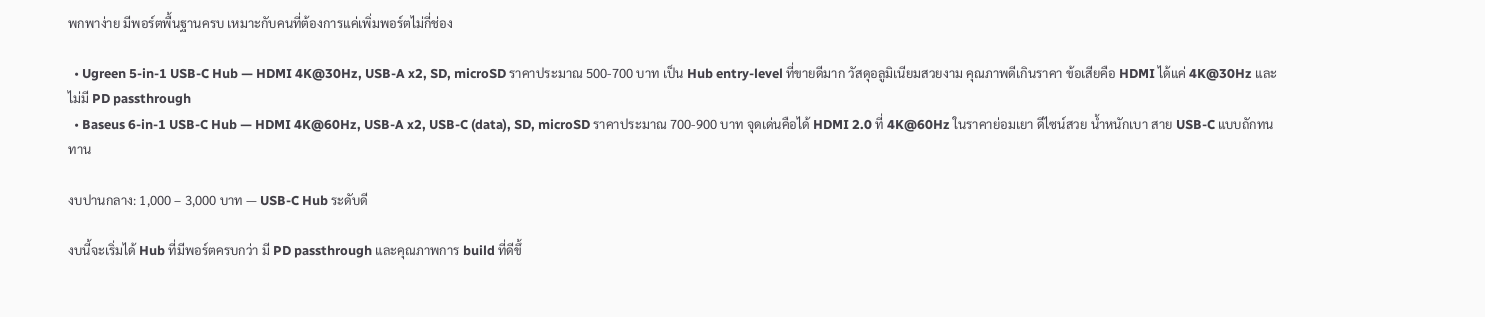พกพาง่าย มีพอร์ตพื้นฐานครบ เหมาะกับคนที่ต้องการแค่เพิ่มพอร์ตไม่กี่ช่อง

  • Ugreen 5-in-1 USB-C Hub — HDMI 4K@30Hz, USB-A x2, SD, microSD ราคาประมาณ 500-700 บาท เป็น Hub entry-level ที่ขายดีมาก วัสดุอลูมิเนียมสวยงาม คุณภาพดีเกินราคา ข้อเสียคือ HDMI ได้แค่ 4K@30Hz และไม่มี PD passthrough
  • Baseus 6-in-1 USB-C Hub — HDMI 4K@60Hz, USB-A x2, USB-C (data), SD, microSD ราคาประมาณ 700-900 บาท จุดเด่นคือได้ HDMI 2.0 ที่ 4K@60Hz ในราคาย่อมเยา ดีไซน์สวย น้ำหนักเบา สาย USB-C แบบถักทนทาน

งบปานกลาง: 1,000 – 3,000 บาท — USB-C Hub ระดับดี

งบนี้จะเริ่มได้ Hub ที่มีพอร์ตครบกว่า มี PD passthrough และคุณภาพการ build ที่ดีขึ้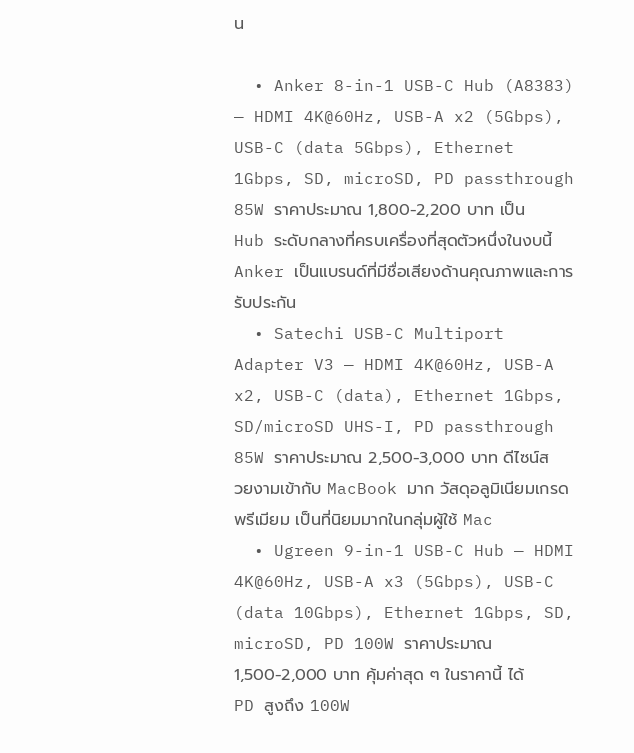น

  • Anker 8-in-1 USB-C Hub (A8383) — HDMI 4K@60Hz, USB-A x2 (5Gbps), USB-C (data 5Gbps), Ethernet 1Gbps, SD, microSD, PD passthrough 85W ราคาประมาณ 1,800-2,200 บาท เป็น Hub ระดับกลางที่ครบเครื่องที่สุดตัวหนึ่งในงบนี้ Anker เป็นแบรนด์ที่มีชื่อเสียงด้านคุณภาพและการรับประกัน
  • Satechi USB-C Multiport Adapter V3 — HDMI 4K@60Hz, USB-A x2, USB-C (data), Ethernet 1Gbps, SD/microSD UHS-I, PD passthrough 85W ราคาประมาณ 2,500-3,000 บาท ดีไซน์สวยงามเข้ากับ MacBook มาก วัสดุอลูมิเนียมเกรดพรีเมียม เป็นที่นิยมมากในกลุ่มผู้ใช้ Mac
  • Ugreen 9-in-1 USB-C Hub — HDMI 4K@60Hz, USB-A x3 (5Gbps), USB-C (data 10Gbps), Ethernet 1Gbps, SD, microSD, PD 100W ราคาประมาณ 1,500-2,000 บาท คุ้มค่าสุด ๆ ในราคานี้ ได้ PD สูงถึง 100W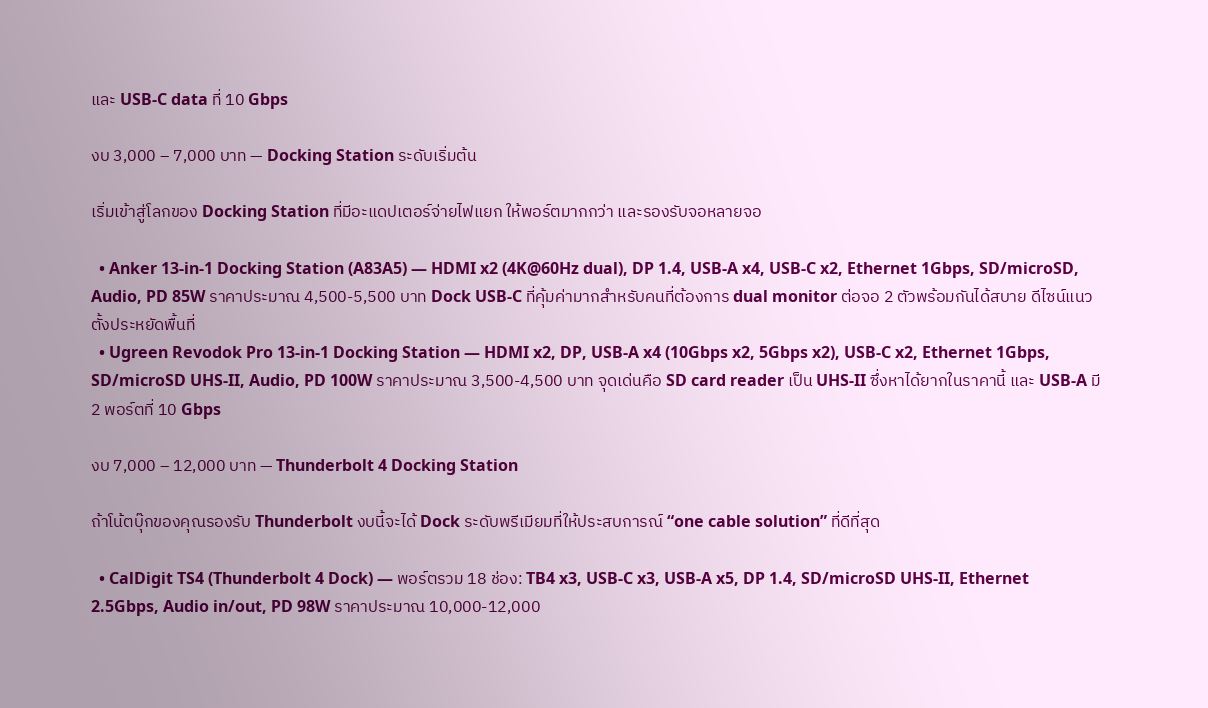และ USB-C data ที่ 10 Gbps

งบ 3,000 – 7,000 บาท — Docking Station ระดับเริ่มต้น

เริ่มเข้าสู่โลกของ Docking Station ที่มีอะแดปเตอร์จ่ายไฟแยก ให้พอร์ตมากกว่า และรองรับจอหลายจอ

  • Anker 13-in-1 Docking Station (A83A5) — HDMI x2 (4K@60Hz dual), DP 1.4, USB-A x4, USB-C x2, Ethernet 1Gbps, SD/microSD, Audio, PD 85W ราคาประมาณ 4,500-5,500 บาท Dock USB-C ที่คุ้มค่ามากสำหรับคนที่ต้องการ dual monitor ต่อจอ 2 ตัวพร้อมกันได้สบาย ดีไซน์แนวตั้งประหยัดพื้นที่
  • Ugreen Revodok Pro 13-in-1 Docking Station — HDMI x2, DP, USB-A x4 (10Gbps x2, 5Gbps x2), USB-C x2, Ethernet 1Gbps, SD/microSD UHS-II, Audio, PD 100W ราคาประมาณ 3,500-4,500 บาท จุดเด่นคือ SD card reader เป็น UHS-II ซึ่งหาได้ยากในราคานี้ และ USB-A มี 2 พอร์ตที่ 10 Gbps

งบ 7,000 – 12,000 บาท — Thunderbolt 4 Docking Station

ถ้าโน้ตบุ๊กของคุณรองรับ Thunderbolt งบนี้จะได้ Dock ระดับพรีเมียมที่ให้ประสบการณ์ “one cable solution” ที่ดีที่สุด

  • CalDigit TS4 (Thunderbolt 4 Dock) — พอร์ตรวม 18 ช่อง: TB4 x3, USB-C x3, USB-A x5, DP 1.4, SD/microSD UHS-II, Ethernet 2.5Gbps, Audio in/out, PD 98W ราคาประมาณ 10,000-12,000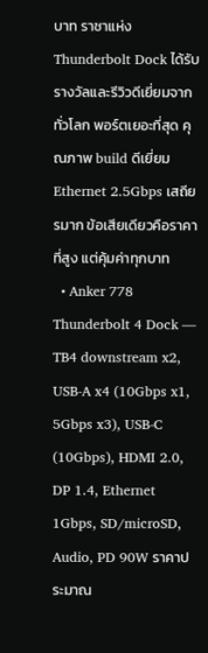บาท ราชาแห่ง Thunderbolt Dock ได้รับรางวัลและรีวิวดีเยี่ยมจากทั่วโลก พอร์ตเยอะที่สุด คุณภาพ build ดีเยี่ยม Ethernet 2.5Gbps เสถียรมาก ข้อเสียเดียวคือราคาที่สูง แต่คุ้มค่าทุกบาท
  • Anker 778 Thunderbolt 4 Dock — TB4 downstream x2, USB-A x4 (10Gbps x1, 5Gbps x3), USB-C (10Gbps), HDMI 2.0, DP 1.4, Ethernet 1Gbps, SD/microSD, Audio, PD 90W ราคาประมาณ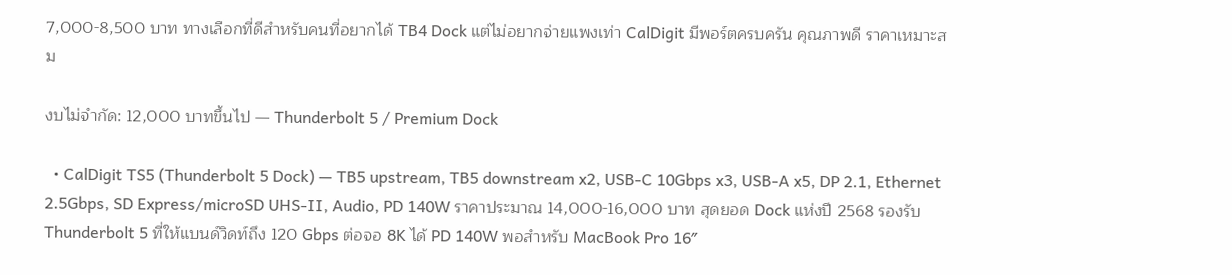7,000-8,500 บาท ทางเลือกที่ดีสำหรับคนที่อยากได้ TB4 Dock แต่ไม่อยากจ่ายแพงเท่า CalDigit มีพอร์ตครบครัน คุณภาพดี ราคาเหมาะสม

งบไม่จำกัด: 12,000 บาทขึ้นไป — Thunderbolt 5 / Premium Dock

  • CalDigit TS5 (Thunderbolt 5 Dock) — TB5 upstream, TB5 downstream x2, USB-C 10Gbps x3, USB-A x5, DP 2.1, Ethernet 2.5Gbps, SD Express/microSD UHS-II, Audio, PD 140W ราคาประมาณ 14,000-16,000 บาท สุดยอด Dock แห่งปี 2568 รองรับ Thunderbolt 5 ที่ให้แบนด์วิดท์ถึง 120 Gbps ต่อจอ 8K ได้ PD 140W พอสำหรับ MacBook Pro 16″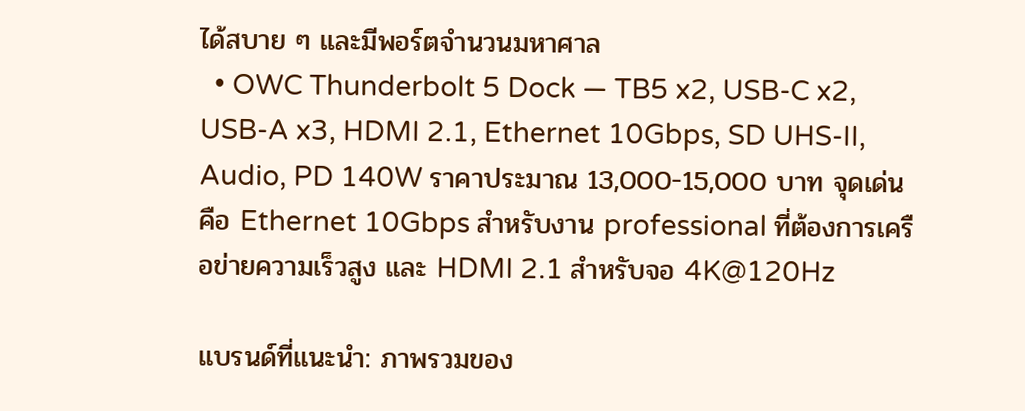ได้สบาย ๆ และมีพอร์ตจำนวนมหาศาล
  • OWC Thunderbolt 5 Dock — TB5 x2, USB-C x2, USB-A x3, HDMI 2.1, Ethernet 10Gbps, SD UHS-II, Audio, PD 140W ราคาประมาณ 13,000-15,000 บาท จุดเด่นคือ Ethernet 10Gbps สำหรับงาน professional ที่ต้องการเครือข่ายความเร็วสูง และ HDMI 2.1 สำหรับจอ 4K@120Hz

แบรนด์ที่แนะนำ: ภาพรวมของ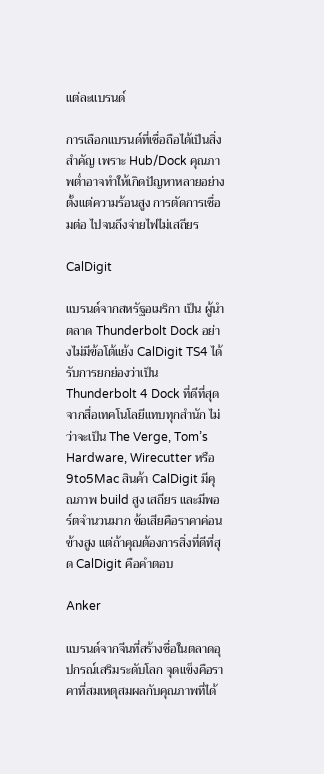แต่ละแบรนด์

การเลือกแบรนด์ที่เชื่อถือได้เป็นสิ่งสำคัญ เพราะ Hub/Dock คุณภาพต่ำอาจทำให้เกิดปัญหาหลายอย่าง ตั้งแต่ความร้อนสูง การตัดการเชื่อมต่อ ไปจนถึงจ่ายไฟไม่เสถียร

CalDigit

แบรนด์จากสหรัฐอเมริกา เป็น ผู้นำตลาด Thunderbolt Dock อย่างไม่มีข้อโต้แย้ง CalDigit TS4 ได้รับการยกย่องว่าเป็น Thunderbolt 4 Dock ที่ดีที่สุดจากสื่อเทคโนโลยีแทบทุกสำนัก ไม่ว่าจะเป็น The Verge, Tom’s Hardware, Wirecutter หรือ 9to5Mac สินค้า CalDigit มีคุณภาพ build สูง เสถียร และมีพอร์ตจำนวนมาก ข้อเสียคือราคาค่อนข้างสูง แต่ถ้าคุณต้องการสิ่งที่ดีที่สุด CalDigit คือคำตอบ

Anker

แบรนด์จากจีนที่สร้างชื่อในตลาดอุปกรณ์เสริมระดับโลก จุดแข็งคือราคาที่สมเหตุสมผลกับคุณภาพที่ได้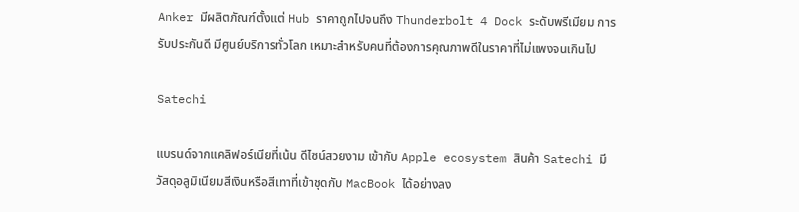Anker มีผลิตภัณฑ์ตั้งแต่ Hub ราคาถูกไปจนถึง Thunderbolt 4 Dock ระดับพรีเมียม การรับประกันดี มีศูนย์บริการทั่วโลก เหมาะสำหรับคนที่ต้องการคุณภาพดีในราคาที่ไม่แพงจนเกินไป

Satechi

แบรนด์จากแคลิฟอร์เนียที่เน้น ดีไซน์สวยงาม เข้ากับ Apple ecosystem สินค้า Satechi มีวัสดุอลูมิเนียมสีเงินหรือสีเทาที่เข้าชุดกับ MacBook ได้อย่างลง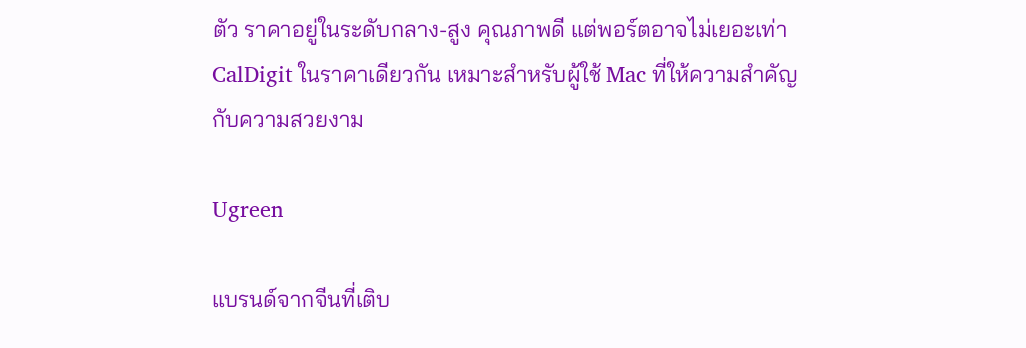ตัว ราคาอยู่ในระดับกลาง-สูง คุณภาพดี แต่พอร์ตอาจไม่เยอะเท่า CalDigit ในราคาเดียวกัน เหมาะสำหรับผู้ใช้ Mac ที่ให้ความสำคัญกับความสวยงาม

Ugreen

แบรนด์จากจีนที่เติบ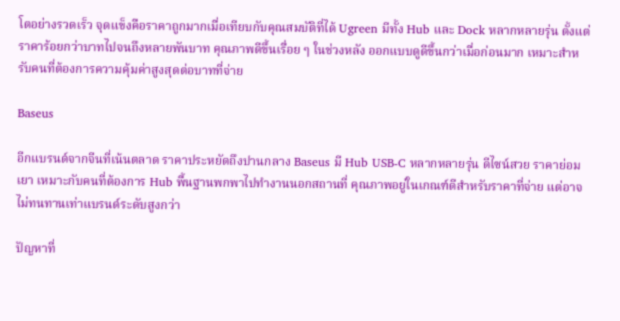โตอย่างรวดเร็ว จุดแข็งคือราคาถูกมากเมื่อเทียบกับคุณสมบัติที่ได้ Ugreen มีทั้ง Hub และ Dock หลากหลายรุ่น ตั้งแต่ราคาร้อยกว่าบาทไปจนถึงหลายพันบาท คุณภาพดีขึ้นเรื่อย ๆ ในช่วงหลัง ออกแบบดูดีขึ้นกว่าเมื่อก่อนมาก เหมาะสำหรับคนที่ต้องการความคุ้มค่าสูงสุดต่อบาทที่จ่าย

Baseus

อีกแบรนด์จากจีนที่เน้นตลาด ราคาประหยัดถึงปานกลาง Baseus มี Hub USB-C หลากหลายรุ่น ดีไซน์สวย ราคาย่อมเยา เหมาะกับคนที่ต้องการ Hub พื้นฐานพกพาไปทำงานนอกสถานที่ คุณภาพอยู่ในเกณฑ์ดีสำหรับราคาที่จ่าย แต่อาจไม่ทนทานเท่าแบรนด์ระดับสูงกว่า

ปัญหาที่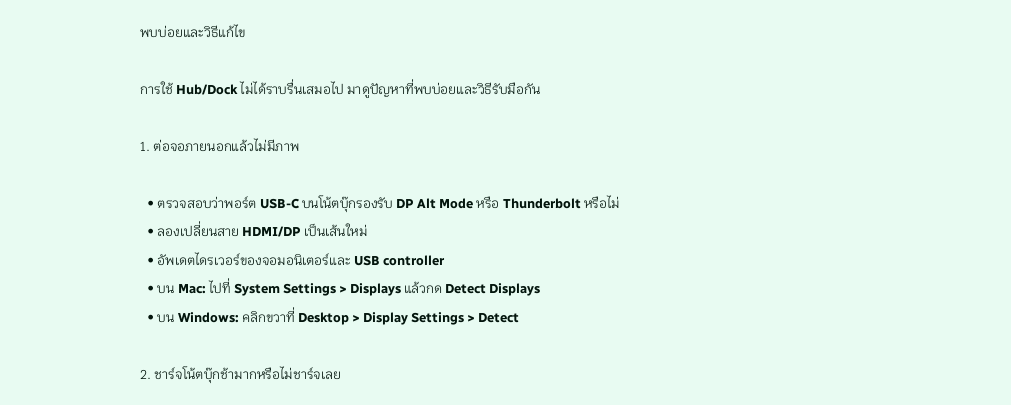พบบ่อยและวิธีแก้ไข

การใช้ Hub/Dock ไม่ได้ราบรื่นเสมอไป มาดูปัญหาที่พบบ่อยและวิธีรับมือกัน

1. ต่อจอภายนอกแล้วไม่มีภาพ

  • ตรวจสอบว่าพอร์ต USB-C บนโน้ตบุ๊กรองรับ DP Alt Mode หรือ Thunderbolt หรือไม่
  • ลองเปลี่ยนสาย HDMI/DP เป็นเส้นใหม่
  • อัพเดตไดรเวอร์ของจอมอนิเตอร์และ USB controller
  • บน Mac: ไปที่ System Settings > Displays แล้วกด Detect Displays
  • บน Windows: คลิกขวาที่ Desktop > Display Settings > Detect

2. ชาร์จโน้ตบุ๊กช้ามากหรือไม่ชาร์จเลย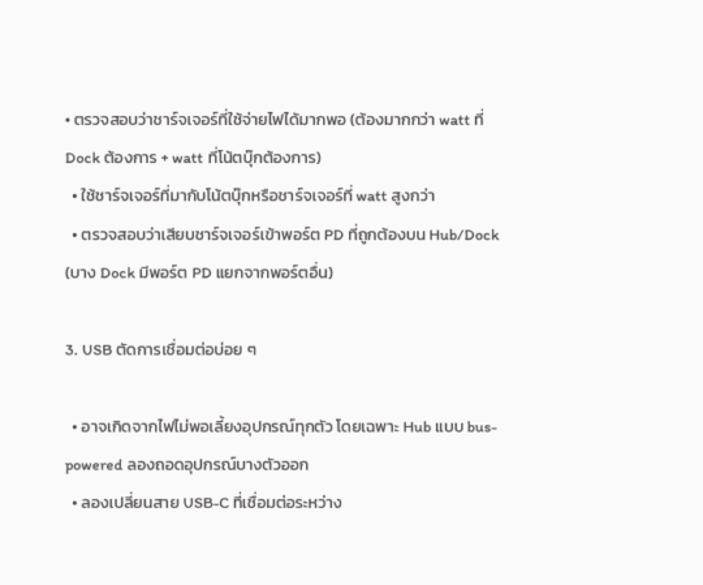• ตรวจสอบว่าชาร์จเจอร์ที่ใช้จ่ายไฟได้มากพอ (ต้องมากกว่า watt ที่ Dock ต้องการ + watt ที่โน้ตบุ๊กต้องการ)
  • ใช้ชาร์จเจอร์ที่มากับโน้ตบุ๊กหรือชาร์จเจอร์ที่ watt สูงกว่า
  • ตรวจสอบว่าเสียบชาร์จเจอร์เข้าพอร์ต PD ที่ถูกต้องบน Hub/Dock (บาง Dock มีพอร์ต PD แยกจากพอร์ตอื่น)

3. USB ตัดการเชื่อมต่อบ่อย ๆ

  • อาจเกิดจากไฟไม่พอเลี้ยงอุปกรณ์ทุกตัว โดยเฉพาะ Hub แบบ bus-powered ลองถอดอุปกรณ์บางตัวออก
  • ลองเปลี่ยนสาย USB-C ที่เชื่อมต่อระหว่าง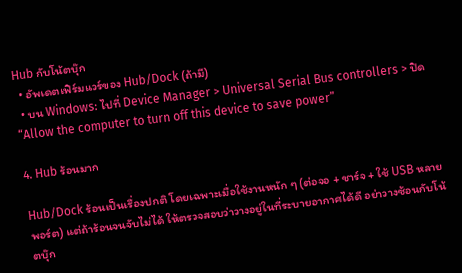Hub กับโน้ตบุ๊ก
  • อัพเดตเฟิร์มแวร์ของ Hub/Dock (ถ้ามี)
  • บน Windows: ไปที่ Device Manager > Universal Serial Bus controllers > ปิด “Allow the computer to turn off this device to save power”

4. Hub ร้อนมาก

Hub/Dock ร้อนเป็นเรื่องปกติ โดยเฉพาะเมื่อใช้งานหนัก ๆ (ต่อจอ + ชาร์จ + ใช้ USB หลายพอร์ต) แต่ถ้าร้อนจนจับไม่ได้ ให้ตรวจสอบว่าวางอยู่ในที่ระบายอากาศได้ดี อย่าวางซ้อนกับโน้ตบุ๊ก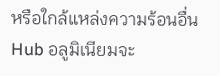หรือใกล้แหล่งความร้อนอื่น Hub อลูมิเนียมจะ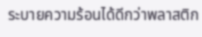ระบายความร้อนได้ดีกว่าพลาสติก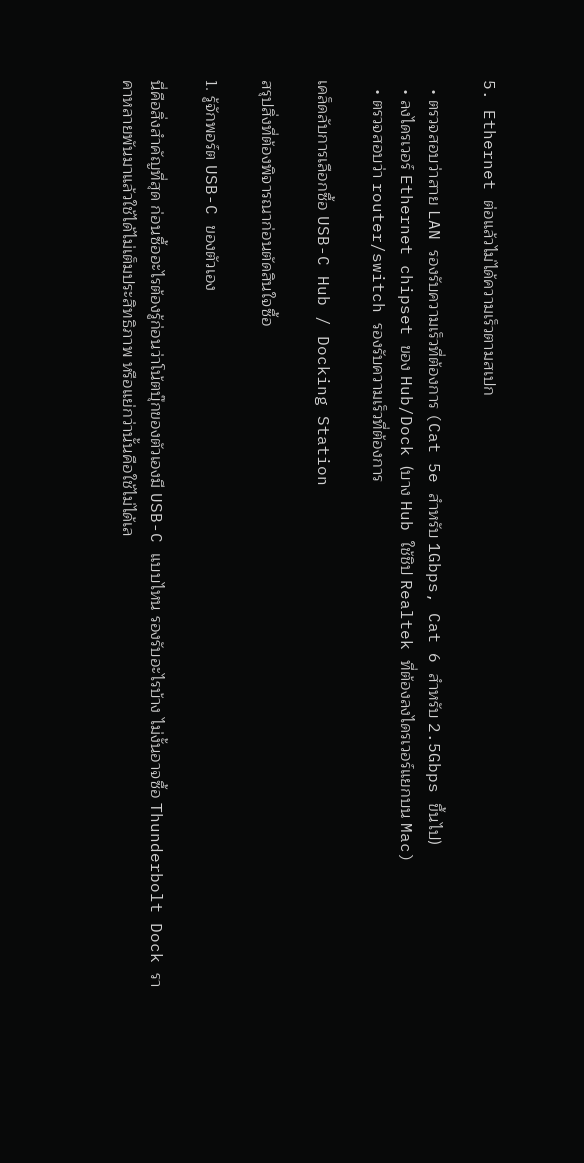5. Ethernet ต่อแล้วไม่ได้ความเร็วตามสเปก

  • ตรวจสอบว่าสาย LAN รองรับความเร็วที่ต้องการ (Cat 5e สำหรับ 1Gbps, Cat 6 สำหรับ 2.5Gbps ขึ้นไป)
  • ลงไดรเวอร์ Ethernet chipset ของ Hub/Dock (บาง Hub ใช้ชิป Realtek ที่ต้องลงไดรเวอร์แยกบน Mac)
  • ตรวจสอบว่า router/switch รองรับความเร็วที่ต้องการ

เคล็ดลับการเลือกซื้อ USB-C Hub / Docking Station

สรุปสิ่งที่ต้องพิจารณาก่อนตัดสินใจซื้อ

1. รู้จักพอร์ต USB-C ของตัวเอง

นี่คือสิ่งสำคัญที่สุด ก่อนซื้ออะไรต้องรู้ก่อนว่าโน้ตบุ๊กของตัวเองมี USB-C แบบไหน รองรับอะไรบ้าง ไม่งั้นอาจซื้อ Thunderbolt Dock ราคาหลายพันมาแล้วใช้ได้ไม่เต็มประสิทธิภาพ หรือแย่กว่านั้นคือใช้ไม่ได้เล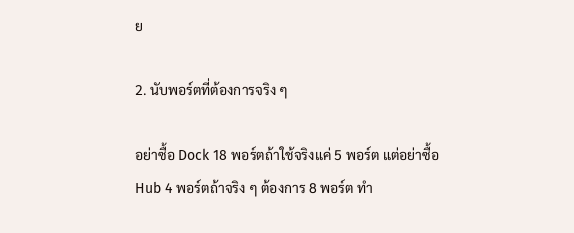ย

2. นับพอร์ตที่ต้องการจริง ๆ

อย่าซื้อ Dock 18 พอร์ตถ้าใช้จริงแค่ 5 พอร์ต แต่อย่าซื้อ Hub 4 พอร์ตถ้าจริง ๆ ต้องการ 8 พอร์ต ทำ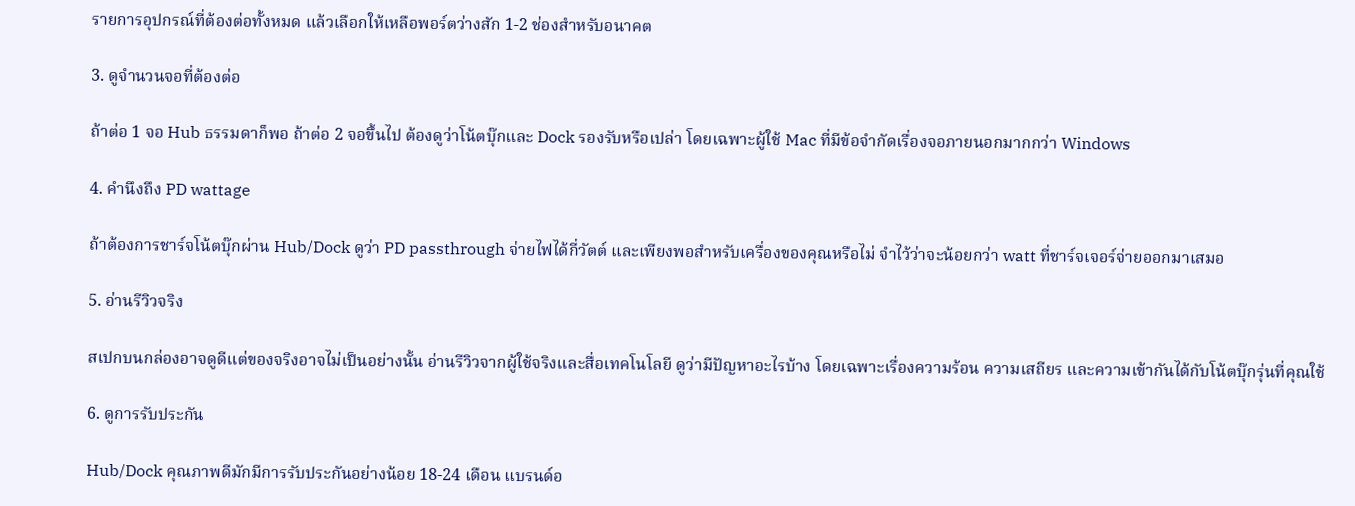รายการอุปกรณ์ที่ต้องต่อทั้งหมด แล้วเลือกให้เหลือพอร์ตว่างสัก 1-2 ช่องสำหรับอนาคต

3. ดูจำนวนจอที่ต้องต่อ

ถ้าต่อ 1 จอ Hub ธรรมดาก็พอ ถ้าต่อ 2 จอขึ้นไป ต้องดูว่าโน้ตบุ๊กและ Dock รองรับหรือเปล่า โดยเฉพาะผู้ใช้ Mac ที่มีข้อจำกัดเรื่องจอภายนอกมากกว่า Windows

4. คำนึงถึง PD wattage

ถ้าต้องการชาร์จโน้ตบุ๊กผ่าน Hub/Dock ดูว่า PD passthrough จ่ายไฟได้กี่วัตต์ และเพียงพอสำหรับเครื่องของคุณหรือไม่ จำไว้ว่าจะน้อยกว่า watt ที่ชาร์จเจอร์จ่ายออกมาเสมอ

5. อ่านรีวิวจริง

สเปกบนกล่องอาจดูดีแต่ของจริงอาจไม่เป็นอย่างนั้น อ่านรีวิวจากผู้ใช้จริงและสื่อเทคโนโลยี ดูว่ามีปัญหาอะไรบ้าง โดยเฉพาะเรื่องความร้อน ความเสถียร และความเข้ากันได้กับโน้ตบุ๊กรุ่นที่คุณใช้

6. ดูการรับประกัน

Hub/Dock คุณภาพดีมักมีการรับประกันอย่างน้อย 18-24 เดือน แบรนด์อ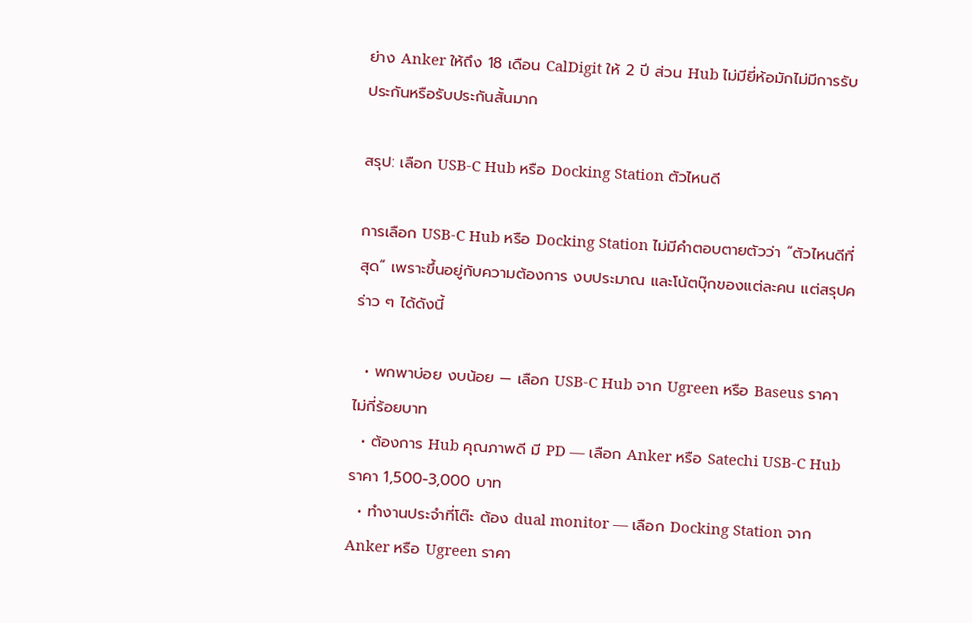ย่าง Anker ให้ถึง 18 เดือน CalDigit ให้ 2 ปี ส่วน Hub ไม่มียี่ห้อมักไม่มีการรับประกันหรือรับประกันสั้นมาก

สรุป: เลือก USB-C Hub หรือ Docking Station ตัวไหนดี

การเลือก USB-C Hub หรือ Docking Station ไม่มีคำตอบตายตัวว่า “ตัวไหนดีที่สุด” เพราะขึ้นอยู่กับความต้องการ งบประมาณ และโน้ตบุ๊กของแต่ละคน แต่สรุปคร่าว ๆ ได้ดังนี้

  • พกพาบ่อย งบน้อย — เลือก USB-C Hub จาก Ugreen หรือ Baseus ราคาไม่กี่ร้อยบาท
  • ต้องการ Hub คุณภาพดี มี PD — เลือก Anker หรือ Satechi USB-C Hub ราคา 1,500-3,000 บาท
  • ทำงานประจำที่โต๊ะ ต้อง dual monitor — เลือก Docking Station จาก Anker หรือ Ugreen ราคา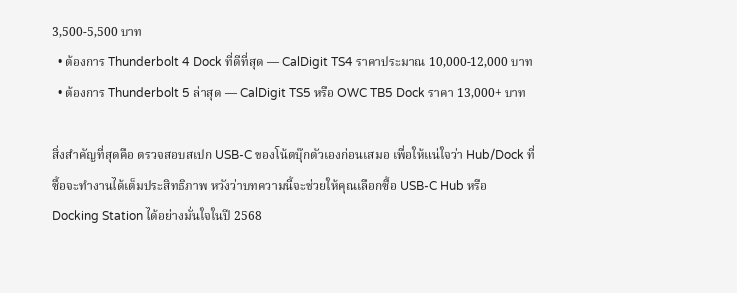3,500-5,500 บาท
  • ต้องการ Thunderbolt 4 Dock ที่ดีที่สุด — CalDigit TS4 ราคาประมาณ 10,000-12,000 บาท
  • ต้องการ Thunderbolt 5 ล่าสุด — CalDigit TS5 หรือ OWC TB5 Dock ราคา 13,000+ บาท

สิ่งสำคัญที่สุดคือ ตรวจสอบสเปก USB-C ของโน้ตบุ๊กตัวเองก่อนเสมอ เพื่อให้แน่ใจว่า Hub/Dock ที่ซื้อจะทำงานได้เต็มประสิทธิภาพ หวังว่าบทความนี้จะช่วยให้คุณเลือกซื้อ USB-C Hub หรือ Docking Station ได้อย่างมั่นใจในปี 2568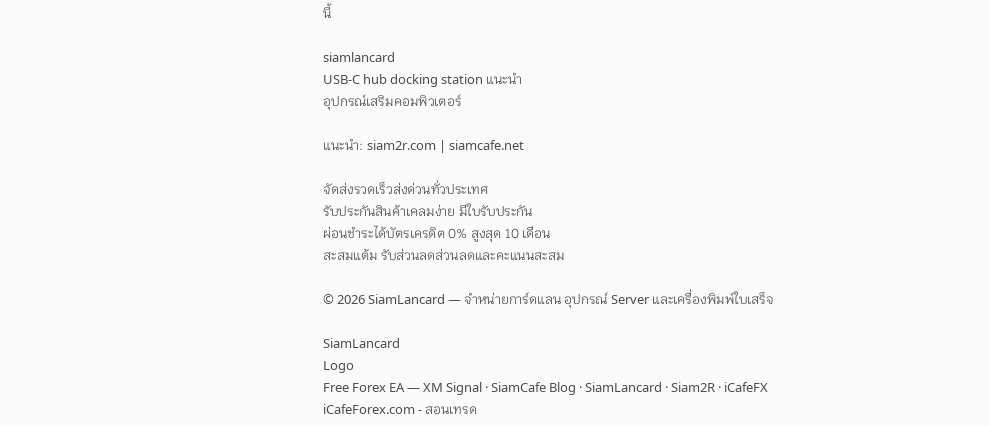นี้

siamlancard
USB-C hub docking station แนะนำ
อุปกรณ์เสริมคอมพิวเตอร์

แนะนำ: siam2r.com | siamcafe.net

จัดส่งรวดเร็วส่งด่วนทั่วประเทศ
รับประกันสินค้าเคลมง่าย มีใบรับประกัน
ผ่อนชำระได้บัตรเครดิต 0% สูงสุด 10 เดือน
สะสมแต้ม รับส่วนลดส่วนลดและคะแนนสะสม

© 2026 SiamLancard — จำหน่ายการ์ดแลน อุปกรณ์ Server และเครื่องพิมพ์ใบเสร็จ

SiamLancard
Logo
Free Forex EA — XM Signal · SiamCafe Blog · SiamLancard · Siam2R · iCafeFX
iCafeForex.com - สอนเทรด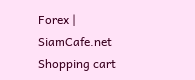Forex | SiamCafe.net
Shopping cart